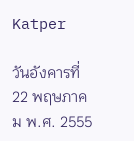Katper

วันอังคารที่ 22 พฤษภาคม พ.ศ. 2555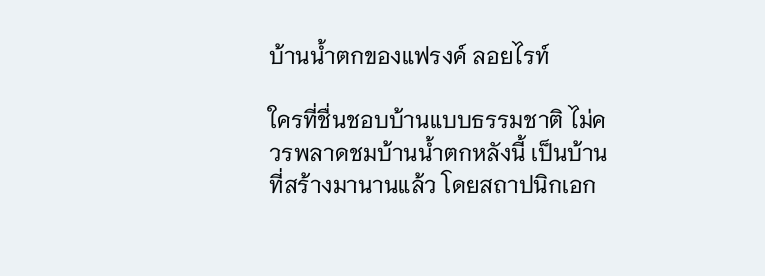บ้านน้ำตกของแฟรงค์ ลอยไรท์

ใครที่ชื่นชอบบ้านแบบธรรมชาติ ไม่ควรพลาดชมบ้านน้ำตกหลังนี้ เป็นบ้านที่สร้างมานานแล้ว โดยสถาปนิกเอก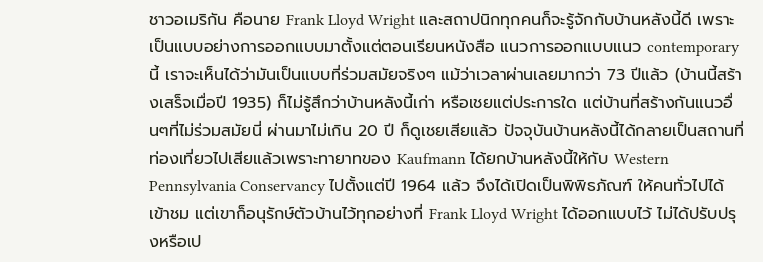ชาวอเมริกัน คือนาย Frank Lloyd Wright และสถาปนิกทุกคนก็จะรู้จักกับบ้านหลังนี้ดี เพราะเป็นแบบอย่างการออกแบบมาตั้งแต่ตอนเรียนหนังสือ แนวการออกแบบแนว contemporary นี้ เราจะเห็นได้ว่ามันเป็นแบบที่ร่วมสมัยจริงๆ แม้ว่าเวลาผ่านเลยมากว่า 73 ปีแล้ว (บ้านนี้สร้างเสร็จเมื่อปี 1935) ก็ไม่รู้สึกว่าบ้านหลังนี้เก่า หรือเชยแต่ประการใด แต่บ้านที่สร้างกันแนวอื่นๆที่ไม่ร่วมสมัยนี่ ผ่านมาไม่เกิน 20 ปี ก็ดูเชยเสียแล้ว ปัจจุบันบ้านหลังนี้ได้กลายเป็นสถานที่ท่องเที่ยวไปเสียแล้วเพราะทายาทของ Kaufmann ได้ยกบ้านหลังนี้ให้กับ Western Pennsylvania Conservancy ไปตั้งแต่ปี 1964 แล้ว จึงได้เปิดเป็นพิพิธภัณฑ์ ให้คนทั่วไปได้เข้าชม แต่เขาก็อนุรักษ์ตัวบ้านไว้ทุกอย่างที่ Frank Lloyd Wright ได้ออกแบบไว้ ไม่ได้ปรับปรุงหรือเป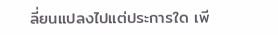ลี่ยนแปลงไปแต่ประการใด เพี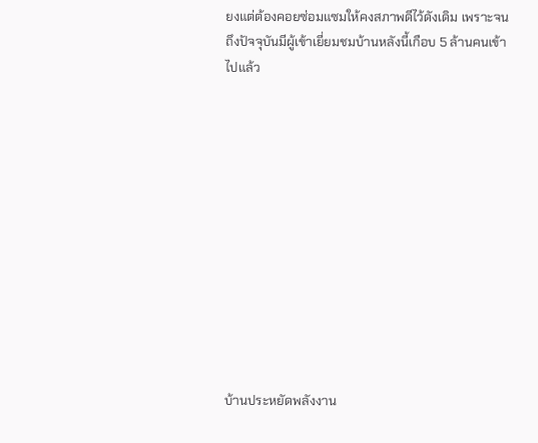ยงแต่ต้องคอยซ่อมแซมให้คงสภาพดีไว้ดังเดิม เพราะจนถึงปัจจุบันมีผู้เข้าเยี่ยมชมบ้านหลังนี้เกือบ 5 ล้านคนเข้าไปแล้ว












บ้านประหยัดพลังงาน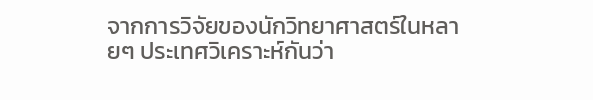จากการวิจัยของนักวิทยาศาสตร์ในหลายๆ ประเทศวิเคราะห์กันว่า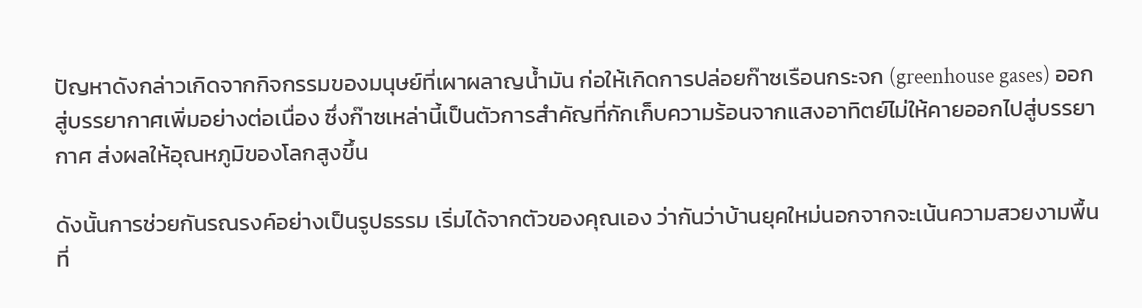ปัญหาดังกล่าวเกิดจากกิจกรรมของมนุษย์ที่เผาผลาญน้ำมัน ก่อให้เกิดการปล่อยก๊าซเรือนกระจก (greenhouse gases) ออกสู่บรรยากาศเพิ่มอย่างต่อเนื่อง ซึ่งก๊าซเหล่านี้เป็นตัวการสำคัญที่กักเก็บความร้อนจากแสงอาทิตย์ไม่ให้คายออกไปสู่บรรยากาศ ส่งผลให้อุณหภูมิของโลกสูงขึ้น

ดังนั้นการช่วยกันรณรงค์อย่างเป็นรูปธรรม เริ่มได้จากตัวของคุณเอง ว่ากันว่าบ้านยุคใหม่นอกจากจะเน้นความสวยงามพื้นที่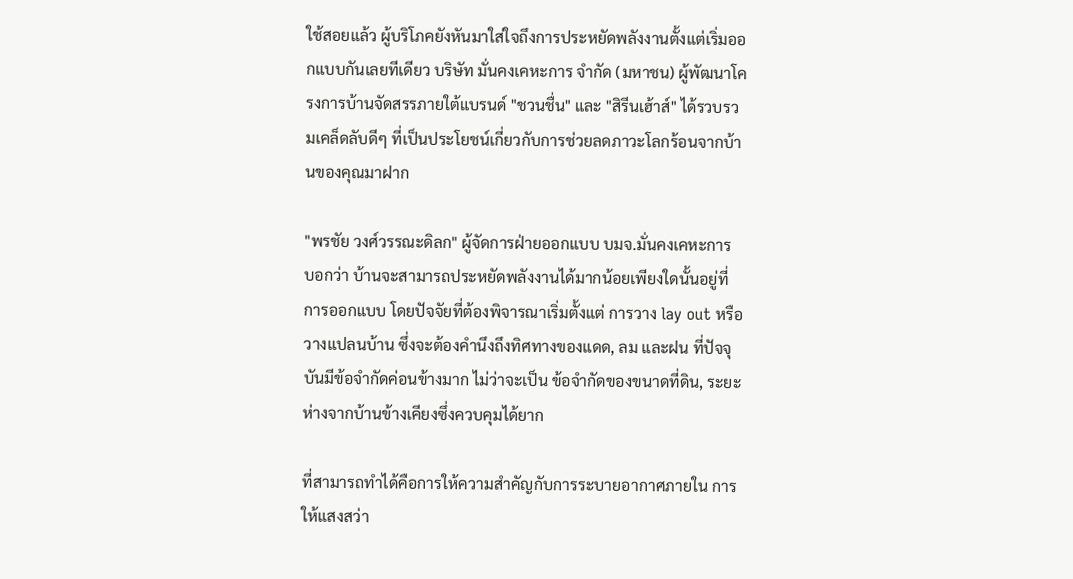ใช้สอยแล้ว ผู้บริโภคยังหันมาใส่ใจถึงการประหยัดพลังงานตั้งแต่เริ่มออกแบบกันเลยทีเดียว บริษัท มั่นคงเคหะการ จำกัด (มหาชน) ผู้พัฒนาโครงการบ้านจัดสรรภายใต้แบรนด์ "ชวนชื่น" และ "สิรีนเฮ้าส์" ได้รวบรวมเคล็ดลับดีๆ ที่เป็นประโยชน์เกี่ยวกับการช่วยลดภาวะโลกร้อนจากบ้านของคุณมาฝาก

"พรชัย วงศ์วรรณะดิลก" ผู้จัดการฝ่ายออกแบบ บมจ.มั่นคงเคหะการ บอกว่า บ้านจะสามารถประหยัดพลังงานได้มากน้อยเพียงใดนั้นอยู่ที่การออกแบบ โดยปัจจัยที่ต้องพิจารณาเริ่มตั้งแต่ การวาง lay out หรือวางแปลนบ้าน ซึ่งจะต้องคำนึงถึงทิศทางของแดด, ลม และฝน ที่ปัจจุบันมีข้อจำกัดค่อนข้างมาก ไม่ว่าจะเป็น ข้อจำกัดของขนาดที่ดิน, ระยะห่างจากบ้านข้างเคียงซึ่งควบคุมได้ยาก

ที่สามารถทำได้คือการให้ความสำคัญกับการระบายอากาศภายใน การให้แสงสว่า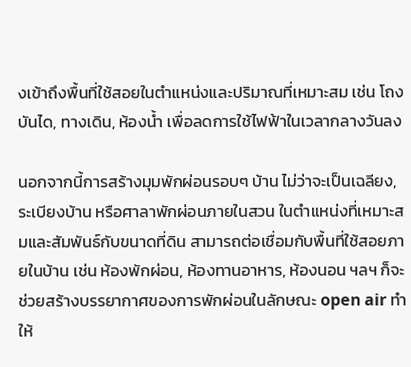งเข้าถึงพื้นที่ใช้สอยในตำแหน่งและปริมาณที่เหมาะสม เช่น โถงบันได, ทางเดิน, ห้องน้ำ เพื่อลดการใช้ไฟฟ้าในเวลากลางวันลง

นอกจากนี้การสร้างมุมพักผ่อนรอบๆ บ้าน ไม่ว่าจะเป็นเฉลียง, ระเบียงบ้าน หรือศาลาพักผ่อนภายในสวน ในตำแหน่งที่เหมาะสมและสัมพันธ์กับขนาดที่ดิน สามารถต่อเชื่อมกับพื้นที่ใช้สอยภายในบ้าน เช่น ห้องพักผ่อน, ห้องทานอาหาร, ห้องนอน ฯลฯ ก็จะช่วยสร้างบรรยากาศของการพักผ่อนในลักษณะ open air ทำให้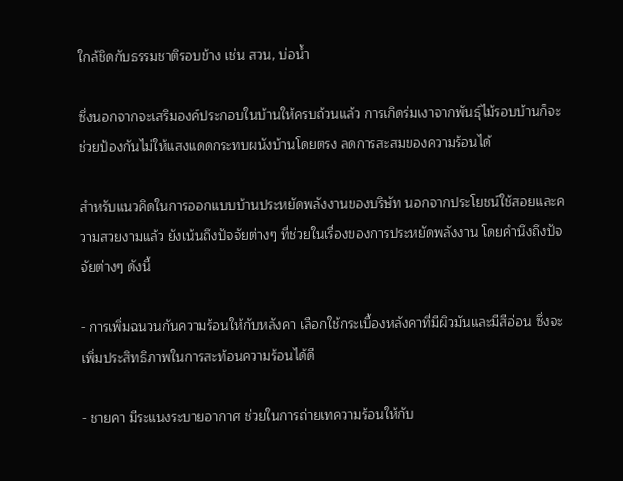ใกล้ชิดกับธรรมชาติรอบข้าง เช่น สวน, บ่อน้ำ

ซึ่งนอกจากจะเสริมองค์ประกอบในบ้านให้ครบถ้วนแล้ว การเกิดร่มเงาจากพันธุ์ไม้รอบบ้านก็จะช่วยป้องกันไม่ให้แสงแดดกระทบผนังบ้านโดยตรง ลดการสะสมของความร้อนได้

สำหรับแนวคิดในการออกแบบบ้านประหยัดพลังงานของบริษัท นอกจากประโยชน์ใช้สอยและความสวยงามแล้ว ยังเน้นถึงปัจจัยต่างๆ ที่ช่วยในเรื่องของการประหยัดพลังงาน โดยคำนึงถึงปัจจัยต่างๆ ดังนี้

- การเพิ่มฉนวนกันความร้อนให้กับหลังคา เลือกใช้กระเบื้องหลังคาที่มีผิวมันและมีสีอ่อน ซึ่งจะเพิ่มประสิทธิภาพในการสะท้อนความร้อนได้ดี

- ชายคา มีระแนงระบายอากาศ ช่วยในการถ่ายเทความร้อนให้กับ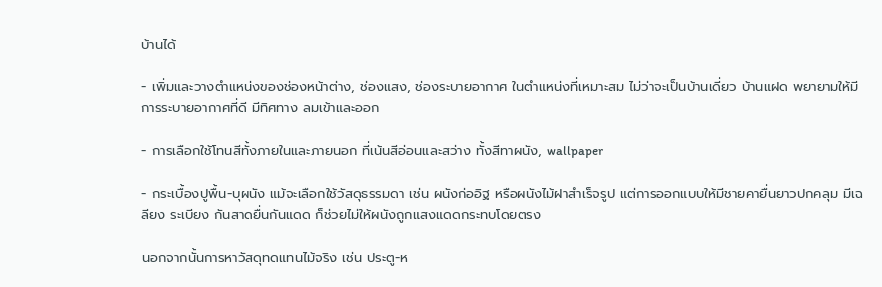บ้านได้

- เพิ่มและวางตำแหน่งของช่องหน้าต่าง, ช่องแสง, ช่องระบายอากาศ ในตำแหน่งที่เหมาะสม ไม่ว่าจะเป็นบ้านเดี่ยว บ้านแฝด พยายามให้มีการระบายอากาศที่ดี มีทิศทาง ลมเข้าและออก

- การเลือกใช้โทนสีทั้งภายในและภายนอก ที่เน้นสีอ่อนและสว่าง ทั้งสีทาผนัง, wallpaper

- กระเบื้องปูพื้น-บุผนัง แม้จะเลือกใช้วัสดุธรรมดา เช่น ผนังก่ออิฐ หรือผนังไม้ฝาสำเร็จรูป แต่การออกแบบให้มีชายคายื่นยาวปกคลุม มีเฉลียง ระเบียง กันสาดยื่นกันแดด ก็ช่วยไม่ให้ผนังถูกแสงแดดกระทบโดยตรง

นอกจากนั้นการหาวัสดุทดแทนไม้จริง เช่น ประตู-ห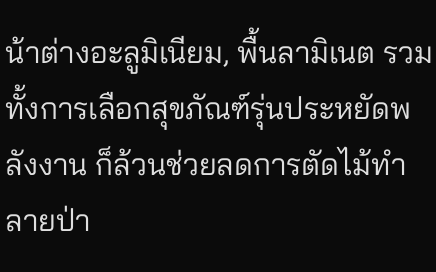น้าต่างอะลูมิเนียม, พื้นลามิเนต รวม ทั้งการเลือกสุขภัณฑ์รุ่นประหยัดพลังงาน ก็ล้วนช่วยลดการตัดไม้ทำลายป่า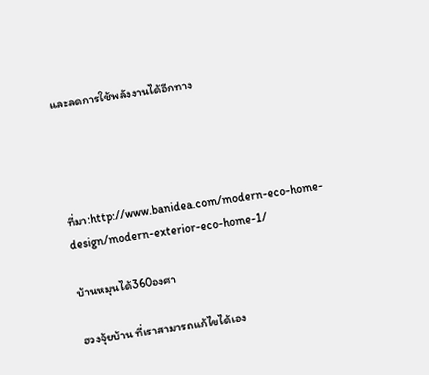และลดการใช้พลังงานได้อีกทาง




ที่มา:http://www.banidea.com/modern-eco-home-design/modern-exterior-eco-home-1/

บ้านหมุนได้360องศา

ฮวงจุ้ยบ้าน ที่เราสามารถแก้ไขได้เอง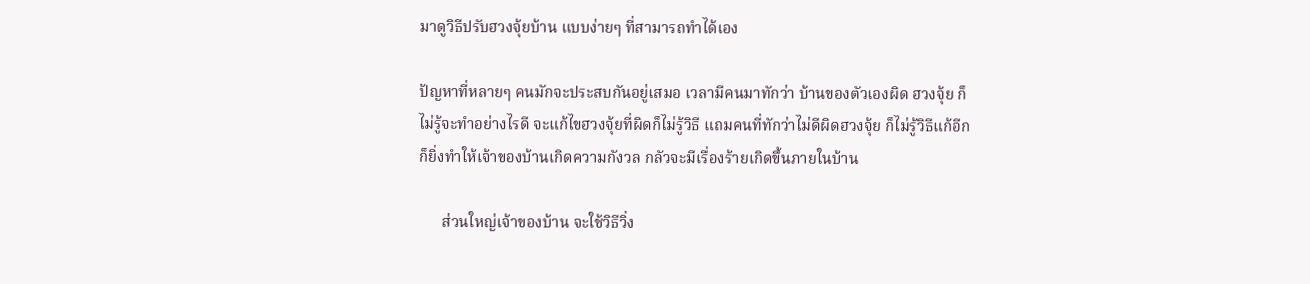มาดูวิธีปรับฮวงจุ้ยบ้าน แบบง่ายๆ ที่สามารถทำได้เอง

ปัญหาที่หลายๆ คนมักจะประสบกันอยู่เสมอ เวลามีคนมาทักว่า บ้านของตัวเองผิด ฮวงจุ้ย ก็ไม่รู้จะทำอย่างไรดี จะแก้ไขฮวงจุ้ยที่ผิดก็ไม่รู้วิธี แถมคนที่ทักว่าไม่ดีผิดฮวงจุ้ย ก็ไม่รู้วิธีแก้อีก ก็ยิ่งทำให้เจ้าของบ้านเกิดความกังวล กลัวจะมีเรื่องร้ายเกิดขึ้นภายในบ้าน

      ส่วนใหญ่เจ้าของบ้าน จะใช้วิธีวิ่ง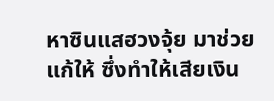หาซินแสฮวงจุ้ย มาช่วยแก้ให้ ซึ่งทำให้เสียเงิน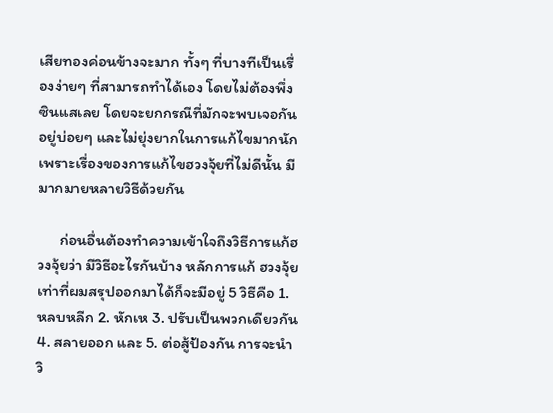เสียทองค่อนข้างจะมาก ทั้งๆ ที่บางทีเป็นเรื่องง่ายๆ ที่สามารถทำได้เอง โดยไม่ต้องพึ่งซินแสเลย โดยจะยกกรณีที่มักจะพบเจอกันอยู่บ่อยๆ และไม่ยุ่งยากในการแก้ไขมากนัก เพราะเรื่องของการแก้ไขฮวงจุ้ยที่ไม่ดีนั้น มีมากมายหลายวิธีด้วยกัน

      ก่อนอื่นต้องทำความเข้าใจถึงวิธีการแก้ฮวงจุ้ยว่า มีวิธีอะไรกันบ้าง หลักการแก้ ฮวงจุ้ย เท่าที่ผมสรุปออกมาได้ก็จะมีอยู่ 5 วิธีคือ 1. หลบหลีก 2. หักเห 3. ปรับเป็นพวกเดียวกัน 4. สลายออก และ 5. ต่อสู้ป้องกัน การจะนำวิ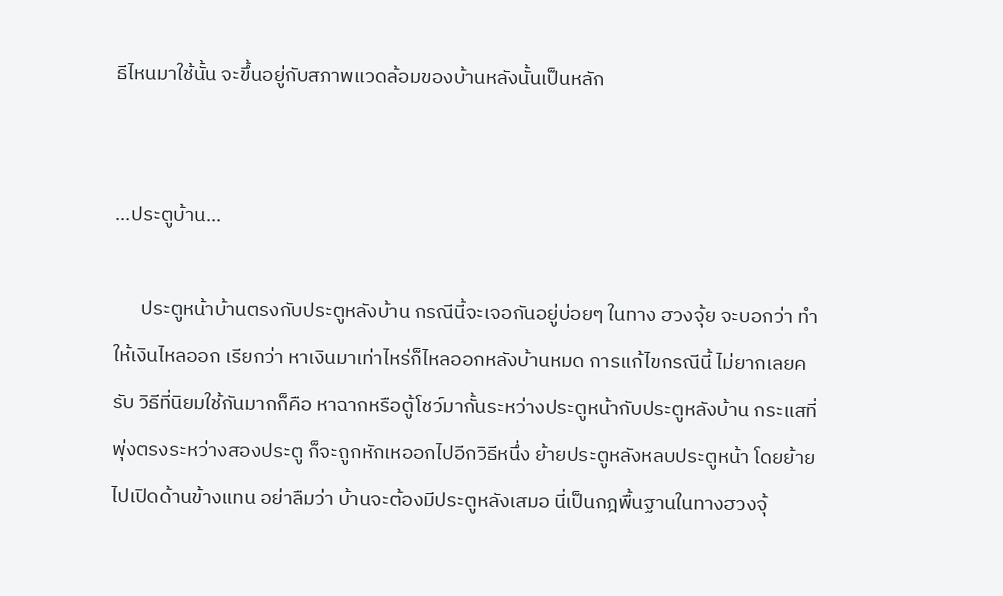ธีไหนมาใช้นั้น จะขึ้นอยู่กับสภาพแวดล้อมของบ้านหลังนั้นเป็นหลัก


...ประตูบ้าน...

      ประตูหน้าบ้านตรงกับประตูหลังบ้าน กรณีนี้จะเจอกันอยู่บ่อยๆ ในทาง ฮวงจุ้ย จะบอกว่า ทำให้เงินไหลออก เรียกว่า หาเงินมาเท่าไหร่ก็ไหลออกหลังบ้านหมด การแก้ไขกรณีนี้ ไม่ยากเลยครับ วิธีที่นิยมใช้กันมากก็คือ หาฉากหรือตู้โชว์มากั้นระหว่างประตูหน้ากับประตูหลังบ้าน กระแสที่พุ่งตรงระหว่างสองประตู ก็จะถูกหักเหออกไปอีกวิธีหนึ่ง ย้ายประตูหลังหลบประตูหน้า โดยย้ายไปเปิดด้านข้างแทน อย่าลืมว่า บ้านจะต้องมีประตูหลังเสมอ นี่เป็นกฎพื้นฐานในทางฮวงจุ้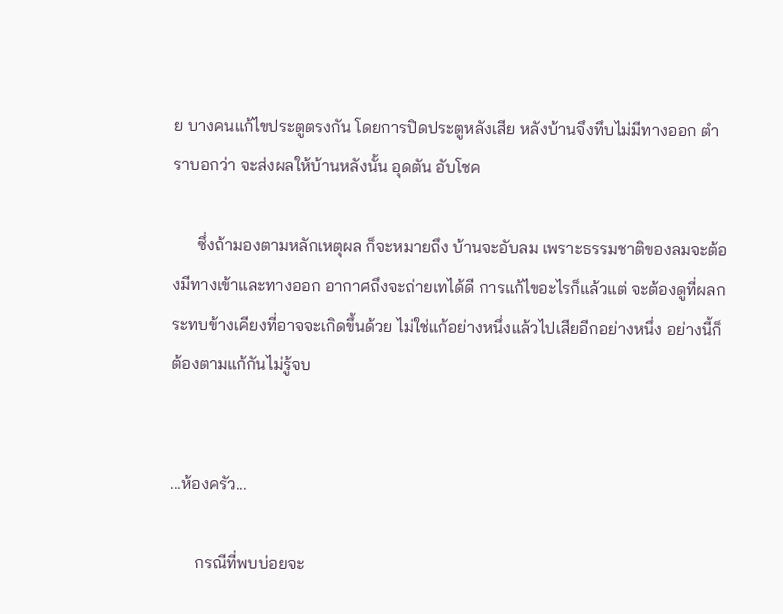ย บางคนแก้ไขประตูตรงกัน โดยการปิดประตูหลังเสีย หลังบ้านจึงทึบไม่มีทางออก ตำราบอกว่า จะส่งผลให้บ้านหลังนั้น อุดตัน อับโชค

      ซึ่งถ้ามองตามหลักเหตุผล ก็จะหมายถึง บ้านจะอับลม เพราะธรรมชาติของลมจะต้องมีทางเข้าและทางออก อากาศถึงจะถ่ายเทได้ดี การแก้ไขอะไรก็แล้วแต่ จะต้องดูที่ผลกระทบข้างเคียงที่อาจจะเกิดขึ้นด้วย ไม่ใช่แก้อย่างหนึ่งแล้วไปเสียอีกอย่างหนึ่ง อย่างนี้ก็ต้องตามแก้กันไม่รู้จบ


...ห้องครัว...

      กรณีที่พบบ่อยจะ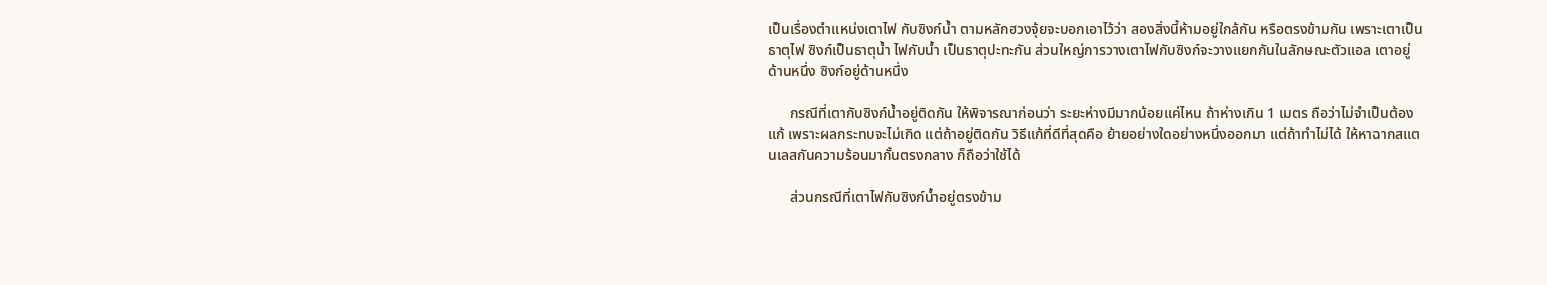เป็นเรื่องตำแหน่งเตาไฟ กับซิงก์น้ำ ตามหลักฮวงจุ้ยจะบอกเอาไว้ว่า สองสิ่งนี้ห้ามอยู่ใกล้กัน หรือตรงข้ามกัน เพราะเตาเป็นธาตุไฟ ซิงก์เป็นธาตุน้ำ ไฟกับน้ำ เป็นธาตุปะทะกัน ส่วนใหญ่การวางเตาไฟกับซิงก์จะวางแยกกันในลักษณะตัวแอล เตาอยู่ด้านหนึ่ง ซิงก์อยู่ด้านหนึ่ง

      กรณีที่เตากับซิงก์น้ำอยู่ติดกัน ให้พิจารณาก่อนว่า ระยะห่างมีมากน้อยแค่ไหน ถ้าห่างเกิน 1 เมตร ถือว่าไม่จำเป็นต้องแก้ เพราะผลกระทบจะไม่เกิด แต่ถ้าอยู่ติดกัน วิธีแก้ที่ดีที่สุดคือ ย้ายอย่างใดอย่างหนึ่งออกมา แต่ถ้าทำไม่ได้ ให้หาฉากสแตนเลสกันความร้อนมากั้นตรงกลาง ก็ถือว่าใช้ได้

      ส่วนกรณีที่เตาไฟกับซิงก์น้ำอยู่ตรงข้าม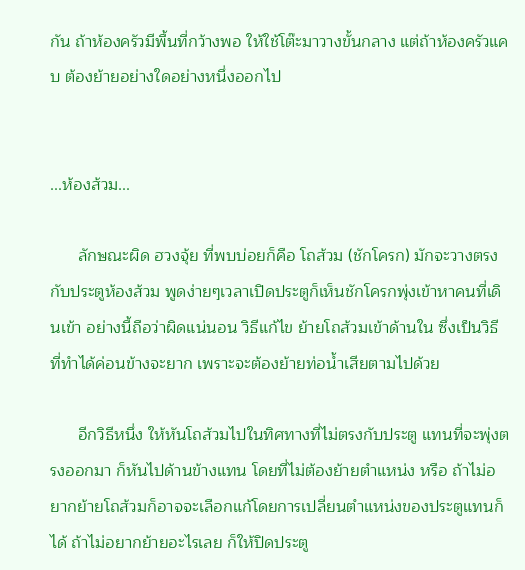กัน ถ้าห้องครัวมีพื้นที่กว้างพอ ให้ใช้โต๊ะมาวางขั้นกลาง แต่ถ้าห้องครัวแคบ ต้องย้ายอย่างใดอย่างหนึ่งออกไป


...ห้องส้วม...

      ลักษณะผิด ฮวงจุ้ย ที่พบบ่อยก็คือ โถส้วม (ชักโครก) มักจะวางตรงกับประตูห้องส้วม พูดง่ายๆเวลาเปิดประตูก็เห็นชักโครกพุ่งเข้าหาคนที่เดินเข้า อย่างนี้ถือว่าผิดแน่นอน วิธีแก้ไข ย้ายโถส้วมเข้าด้านใน ซึ่งเป็นวิธีที่ทำได้ค่อนข้างจะยาก เพราะจะต้องย้ายท่อน้ำเสียตามไปด้วย

      อีกวิธีหนึ่ง ให้หันโถส้วมไปในทิศทางที่ไม่ตรงกับประตู แทนที่จะพุ่งตรงออกมา ก็หันไปด้านข้างแทน โดยที่ไม่ต้องย้ายตำแหน่ง หรือ ถ้าไม่อยากย้ายโถส้วมก็อาจจะเลือกแก้โดยการเปลี่ยนตำแหน่งของประตูแทนก็ได้ ถ้าไม่อยากย้ายอะไรเลย ก็ให้ปิดประตู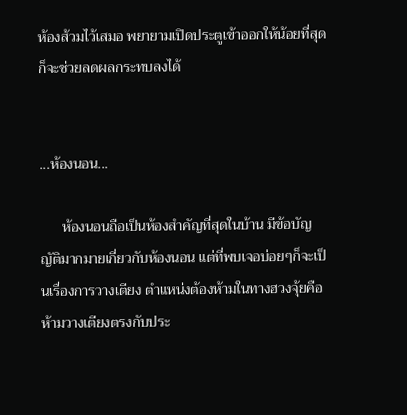ห้องส้วมไว้เสมอ พยายามเปิดประตูเข้าออกให้น้อยที่สุด ก็จะช่วยลดผลกระทบลงได้


...ห้องนอน...

      ห้องนอนถือเป็นห้องสำคัญที่สุดในบ้าน มีข้อบัญญัติมากมายเกี่ยวกับห้องนอน แต่ที่พบเจอบ่อยๆก็จะเป็นเรื่องการวางเตียง ตำแหน่งต้องห้ามในทางฮวงจุ้ยคือ ห้ามวางเตียงตรงกับประ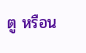ตู หรือน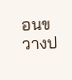อนขวางป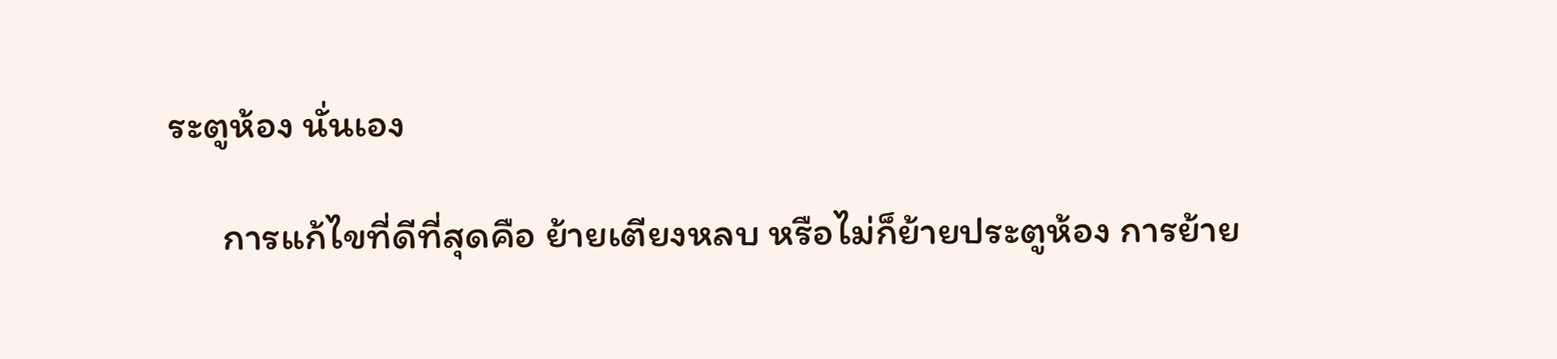ระตูห้อง นั่นเอง

      การแก้ไขที่ดีที่สุดคือ ย้ายเตียงหลบ หรือไม่ก็ย้ายประตูห้อง การย้าย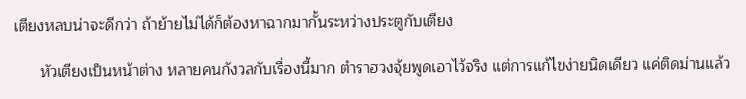เตียงหลบน่าจะดีกว่า ถ้าย้ายไม่ได้ก็ต้องหาฉากมากั้นระหว่างประตูกับเตียง

      หัวเตียงเป็นหน้าต่าง หลายคนกังวลกับเรื่องนี้มาก ตำราฮวงจุ้ยพูดเอาไว้จริง แต่การแก้ไขง่ายนิดเดียว แค่ติดม่านแล้ว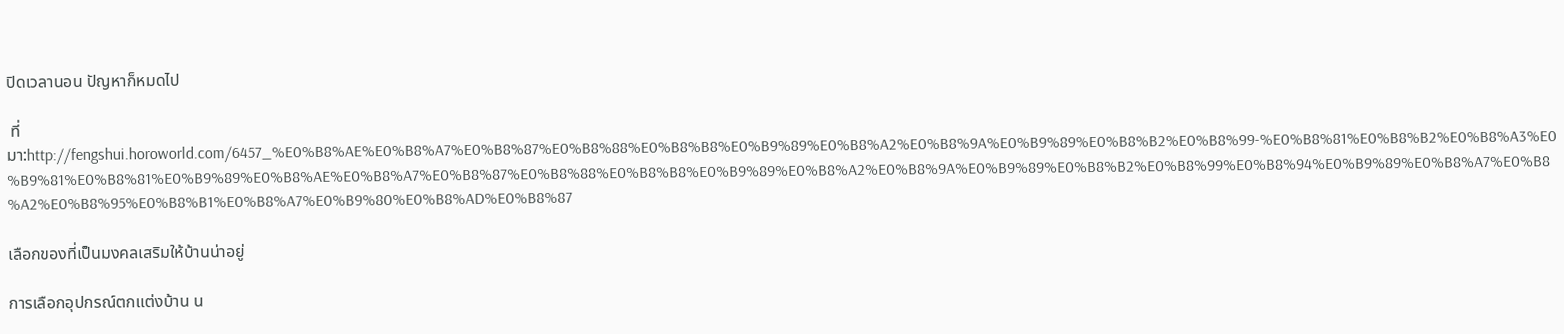ปิดเวลานอน ปัญหาก็หมดไป

 ที่มา:http://fengshui.horoworld.com/6457_%E0%B8%AE%E0%B8%A7%E0%B8%87%E0%B8%88%E0%B8%B8%E0%B9%89%E0%B8%A2%E0%B8%9A%E0%B9%89%E0%B8%B2%E0%B8%99-%E0%B8%81%E0%B8%B2%E0%B8%A3%E0%B9%81%E0%B8%81%E0%B9%89%E0%B8%AE%E0%B8%A7%E0%B8%87%E0%B8%88%E0%B8%B8%E0%B9%89%E0%B8%A2%E0%B8%9A%E0%B9%89%E0%B8%B2%E0%B8%99%E0%B8%94%E0%B9%89%E0%B8%A7%E0%B8%A2%E0%B8%95%E0%B8%B1%E0%B8%A7%E0%B9%80%E0%B8%AD%E0%B8%87

เลือกของที่เป็นมงคลเสริมให้บ้านน่าอยู่

การเลือกอุปกรณ์ตกแต่งบ้าน น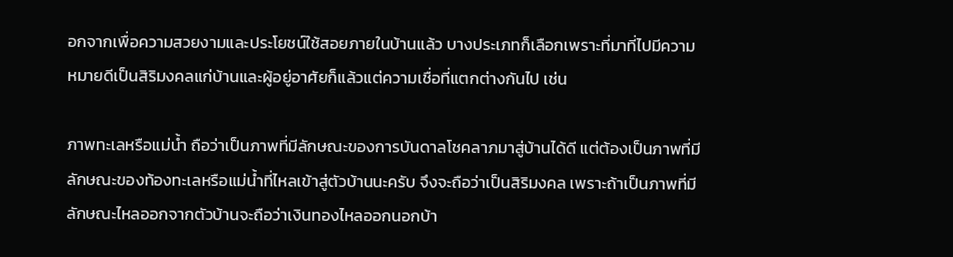อกจากเพื่อความสวยงามและประโยชน์ใช้สอยภายในบ้านแล้ว บางประเภทก็เลือกเพราะที่มาที่ไปมีความหมายดีเป็นสิริมงคลแก่บ้านและผู้อยู่อาศัยก็แล้วแต่ความเชื่อที่แตกต่างกันไป เช่น

ภาพทะเลหรือแม่น้ำ ถือว่าเป็นภาพที่มีลักษณะของการบันดาลโชคลาภมาสู่บ้านได้ดี แต่ต้องเป็นภาพที่มีลักษณะของท้องทะเลหรือแม่น้ำที่ไหลเข้าสู่ตัวบ้านนะครับ จึงจะถือว่าเป็นสิริมงคล เพราะถ้าเป็นภาพที่มีลักษณะไหลออกจากตัวบ้านจะถือว่าเงินทองไหลออกนอกบ้า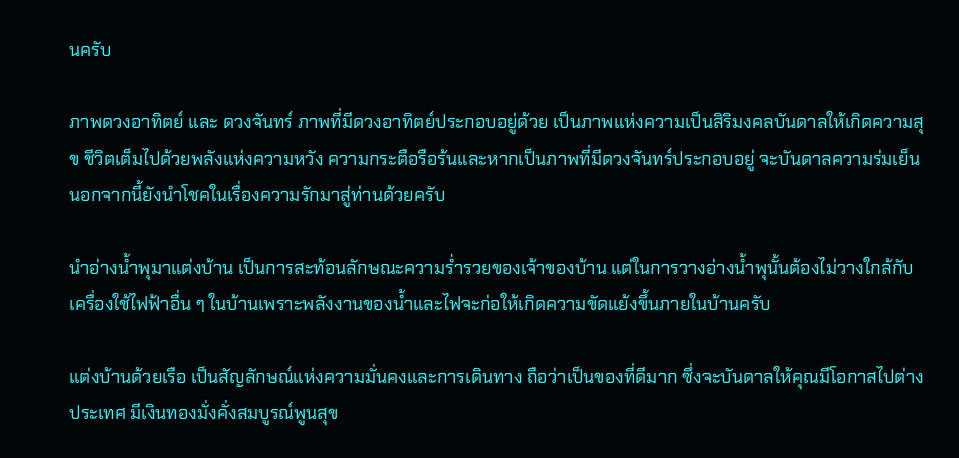นครับ

ภาพดวงอาทิตย์ และ ดวงจันทร์ ภาพที่มีดวงอาทิตย์ประกอบอยู่ด้วย เป็นภาพแห่งความเป็นสิริมงคลบันดาลให้เกิดความสุข ชีวิตเต็มไปด้วยพลังแห่งความหวัง ความกระตือรือร้นและหากเป็นภาพที่มีดวงจันทร์ประกอบอยู่ จะบันดาลความร่มเย็นนอกจากนี้ยังนำโชคในเรื่องความรักมาสู่ท่านด้วยครับ

นำอ่างน้ำพุมาแต่งบ้าน เป็นการสะท้อนลักษณะความร่ำรวยของเจ้าของบ้าน แต่ในการวางอ่างน้ำพุนั้นต้องไม่วางใกล้กับเครื่องใช้ไฟฟ้าอื่น ๆ ในบ้านเพราะพลังงานของน้ำและไฟจะก่อให้เกิดความขัดแย้งขึ้นภายในบ้านครับ

แต่งบ้านด้วยเรือ เป็นสัญลักษณ์แห่งความมั่นคงและการเดินทาง ถือว่าเป็นของที่ดีมาก ซึ่งจะบันดาลให้คุณมีโอกาสไปต่างประเทศ มีเงินทองมั่งคั่งสมบูรณ์พูนสุข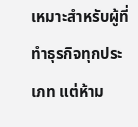เหมาะสำหรับผู้ที่ทำธุรกิจทุกประเภท แต่ห้าม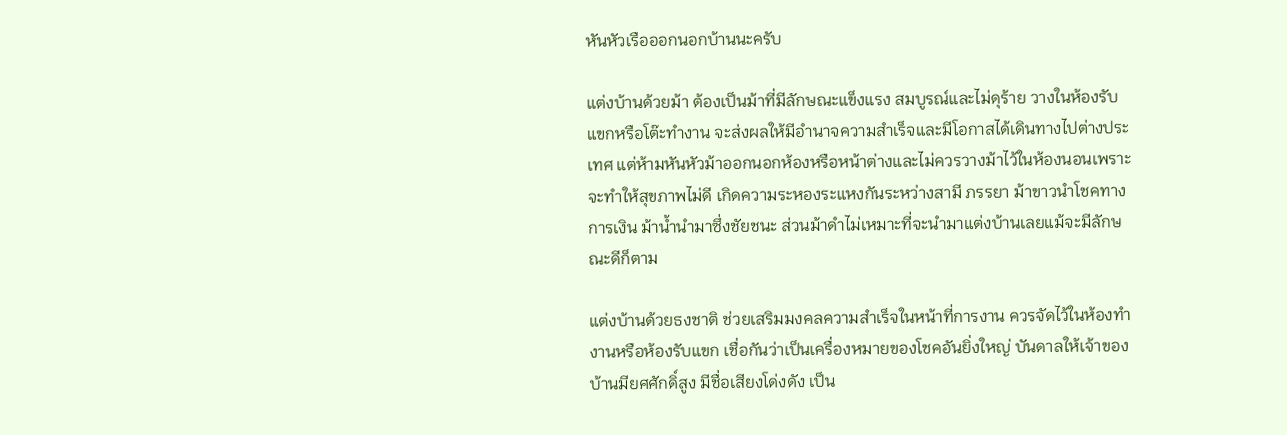หันหัวเรือออกนอกบ้านนะครับ

แต่งบ้านด้วยม้า ต้องเป็นม้าที่มีลักษณะแข็งแรง สมบูรณ์และไม่ดุร้าย วางในห้องรับแขกหรือโต๊ะทำงาน จะส่งผลให้มีอำนาจความสำเร็จและมีโอกาสได้เดินทางไปต่างประเทศ แต่ห้ามหันหัวม้าออกนอกห้องหรือหน้าต่างและไม่ควรวางม้าไว้ในห้องนอนเพราะจะทำให้สุขภาพไม่ดี เกิดความระหองระแหงกันระหว่างสามี ภรรยา ม้าขาวนำโชคทางการเงิน ม้าน้ำนำมาซึ่งชัยชนะ ส่วนม้าดำไม่เหมาะที่จะนำมาแต่งบ้านเลยแม้จะมีลักษณะดีก็ตาม

แต่งบ้านด้วยธงชาติ ช่วยเสริมมงคลความสำเร็จในหน้าที่การงาน ควรจัดไว้ในห้องทำงานหรือห้องรับแขก เชื่อกันว่าเป็นเครื่องหมายของโชคอันยิ่งใหญ่ บันดาลให้เจ้าของบ้านมียศศักดิ์สูง มีชื่อเสียงโด่งดัง เป็น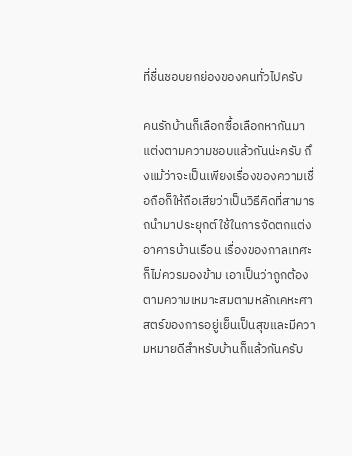ที่ชื่นชอบยกย่องของคนทั่วไปครับ

คนรักบ้านก็เลือกซื้อเลือกหากันมาแต่งตามความชอบแล้วกันน่ะครับ ถึงแม้ว่าจะเป็นเพียงเรื่องของความเชื่อถือก็ให้ถือเสียว่าเป็นวิธีคิดที่สามารถนำมาประยุกต์ใช้ในการจัดตกแต่งอาคารบ้านเรือน เรื่องของกาลเทศะก็ไม่ควรมองข้าม เอาเป็นว่าถูกต้องตามความเหมาะสมตามหลักเคหะศาสตร์ของการอยู่เย็นเป็นสุขและมีความหมายดีสำหรับบ้านก็แล้วกันครับ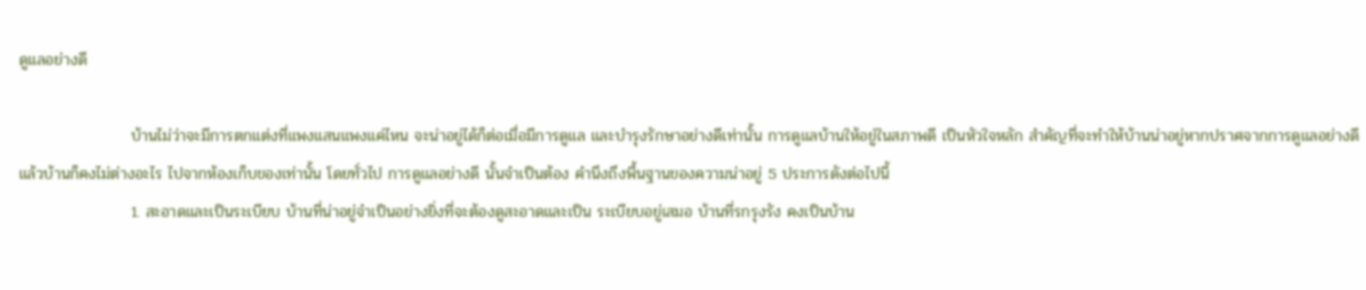ดูแลอย่างดี

                    บ้านไม่ว่าจะมีการตกแต่งที่แพงแสนแพงแค่ไหน จะน่าอยู่ได้ก็ต่อเมื่อมีการดูแล และบำรุงรักษาอย่างดีเท่านั้น การดูแลบ้านให้อยู่ในสภาพดี เป็นหัวใจหลัก สำคัญที่จะทำให้บ้านน่าอยู่หากปราศจากการดูแลอย่างดีแล้วบ้านก็คงไม่ต่างอะไร ไปจากห้องเก็บของเท่านั้น โดยทั่วไป การดูแลอย่างดี นั้นจำเป็นต้อง คำนึงถึงพื้นฐานของความน่าอยู่ 5 ประการดังต่อไปนี้
                    1. สะอาดและเป็นระเบียบ บ้านที่น่าอยู่จำเป็นอย่างยิ่งที่จะต้องดูสะอาดและเป็น ระเบียบอยู่เสมอ บ้านที่รกรุงรัง คงเป็นบ้าน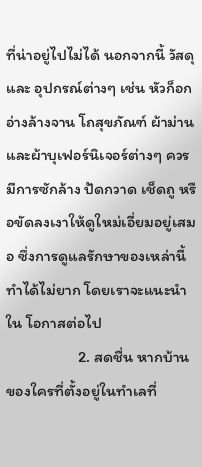ที่น่าอยู่ไปไม่ได้ นอกจากนี้ วัสดุและ อุปกรณ์ต่างๆ เช่น หัวก็อก อ่างล้างจาน โถสุขภัณฑ์ ผ้าม่านและผ้าบุเฟอร์นิเจอร์ต่างๆ ควรมีการซักล้าง ปัดกวาด เช็ดถู หรือขัดลงเงาให้ดูใหม่เอี่ยมอยู่เสมอ ซึ่งการดูแลรักษาของเหล่านี้ทำได้ไม่ยาก โดยเราจะแนะนำใน โอกาสต่อไป
                    2. สดชื่น หากบ้านของใครที่ตั้งอยู่ในทำเลที่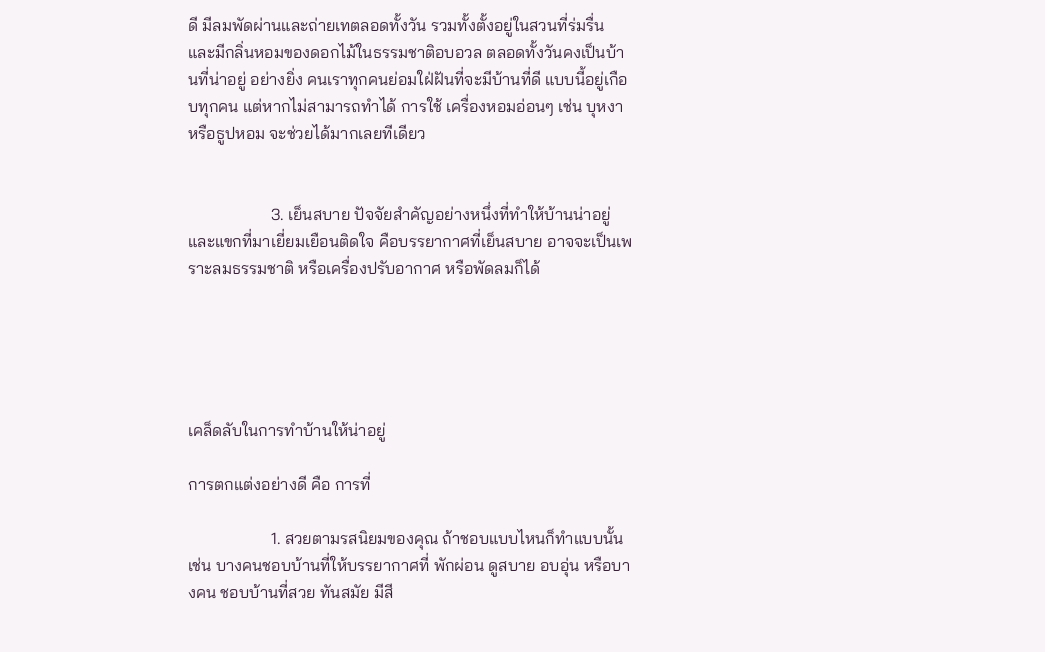ดี มีลมพัดผ่านและถ่ายเทตลอดทั้งวัน รวมทั้งตั้งอยู่ในสวนที่ร่มรื่น และมีกลิ่นหอมของดอกไม้ในธรรมชาติอบอวล ตลอดทั้งวันคงเป็นบ้านที่น่าอยู่ อย่างยิ่ง คนเราทุกคนย่อมใฝ่ฝันที่จะมีบ้านที่ดี แบบนี้อยู่เกือบทุกคน แต่หากไม่สามารถทำได้ การใช้ เครื่องหอมอ่อนๆ เช่น บุหงา หรือธูปหอม จะช่วยได้มากเลยทีเดียว


                    3. เย็นสบาย ปัจจัยสำคัญอย่างหนึ่งที่ทำให้บ้านน่าอยู่ และแขกที่มาเยี่ยมเยือนติดใจ คือบรรยากาศที่เย็นสบาย อาจจะเป็นเพราะลมธรรมชาติ หรือเครื่องปรับอากาศ หรือพัดลมก็ได้





เคล็ดลับในการทำบ้านให้น่าอยู่

การตกแต่งอย่างดี คือ การที่

                    1. สวยตามรสนิยมของคุณ ถ้าชอบแบบไหนก็ทำแบบนั้น เช่น บางคนชอบบ้านที่ให้บรรยากาศที่ พักผ่อน ดูสบาย อบอุ่น หรือบางคน ชอบบ้านที่สวย ทันสมัย มีสี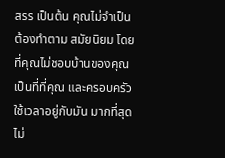สรร เป็นต้น คุณไม่จำเป็นต้องทำตาม สมัยนิยม โดยที่คุณไม่ชอบบ้านของคุณเป็นที่ที่คุณ และครอบครัวใช้เวลาอยู่กับมัน มากที่สุดไม่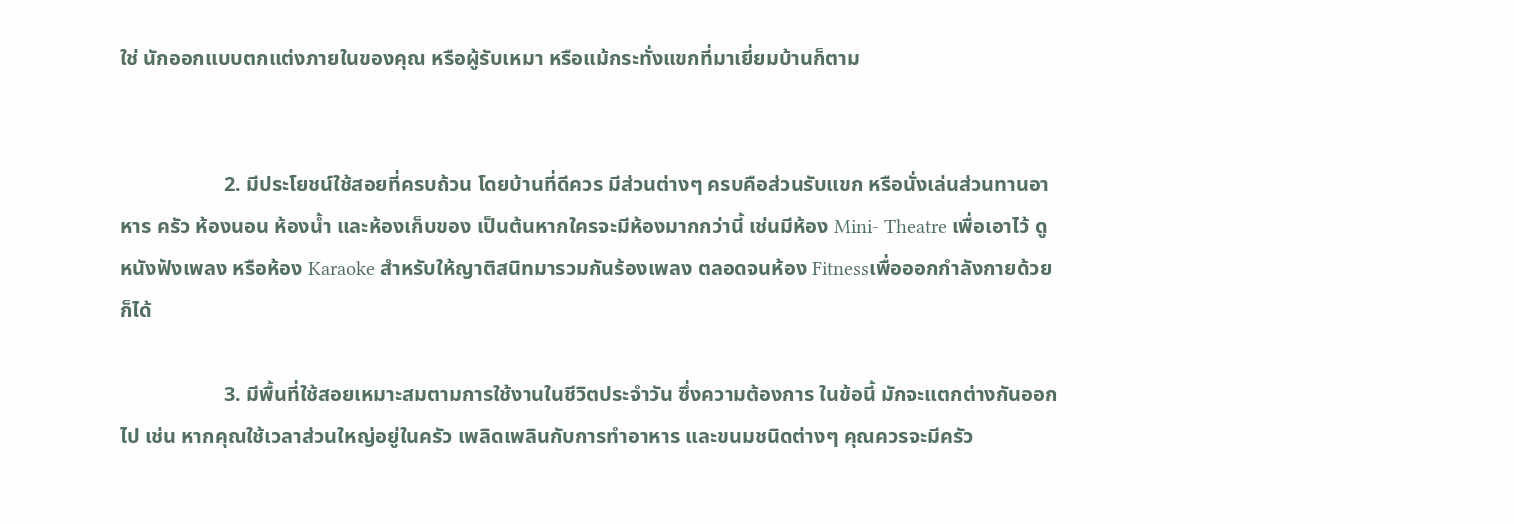ใช่ นักออกแบบตกแต่งภายในของคุณ หรือผู้รับเหมา หรือแม้กระทั่งแขกที่มาเยี่ยมบ้านก็ตาม


                    2. มีประโยชน์ใช้สอยที่ครบถ้วน โดยบ้านที่ดีควร มีส่วนต่างๆ ครบคือส่วนรับแขก หรือนั่งเล่นส่วนทานอาหาร ครัว ห้องนอน ห้องน้ำ และห้องเก็บของ เป็นต้นหากใครจะมีห้องมากกว่านี้ เช่นมีห้อง Mini- Theatre เพื่อเอาไว้ ดูหนังฟังเพลง หรือห้อง Karaoke สำหรับให้ญาติสนิทมารวมกันร้องเพลง ตลอดจนห้อง Fitnessเพื่อออกกำลังกายด้วยก็ได้

                    3. มีพื้นที่ใช้สอยเหมาะสมตามการใช้งานในชีวิตประจำวัน ซึ่งความต้องการ ในข้อนี้ มักจะแตกต่างกันออกไป เช่น หากคุณใช้เวลาส่วนใหญ่อยู่ในครัว เพลิดเพลินกับการทำอาหาร และขนมชนิดต่างๆ คุณควรจะมีครัว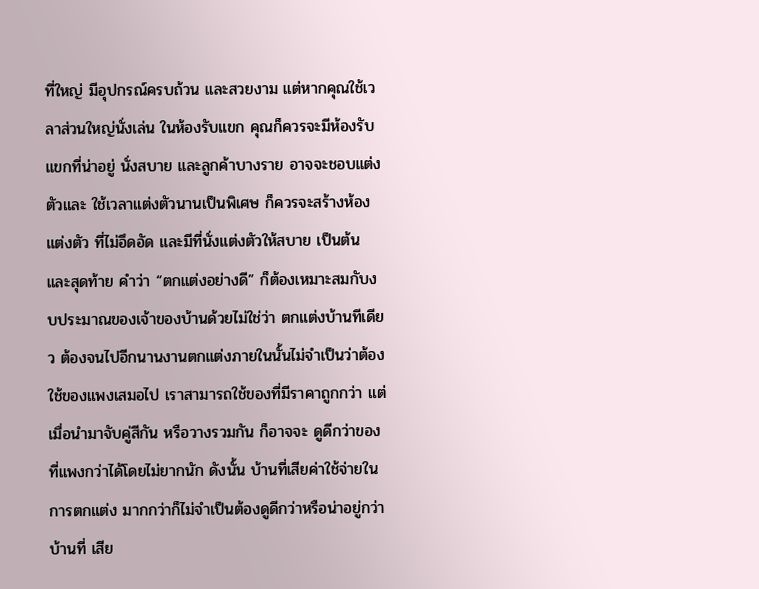ที่ใหญ่ มีอุปกรณ์ครบถ้วน และสวยงาม แต่หากคุณใช้เวลาส่วนใหญ่นั่งเล่น ในห้องรับแขก คุณก็ควรจะมีห้องรับแขกที่น่าอยู่ นั่งสบาย และลูกค้าบางราย อาจจะชอบแต่งตัวและ ใช้เวลาแต่งตัวนานเป็นพิเศษ ก็ควรจะสร้างห้องแต่งตัว ที่ไม่อึดอัด และมีที่นั่งแต่งตัวให้สบาย เป็นต้น และสุดท้าย คำว่า “ตกแต่งอย่างดี” ก็ต้องเหมาะสมกับงบประมาณของเจ้าของบ้านด้วยไม่ใช่ว่า ตกแต่งบ้านทีเดียว ต้องจนไปอีกนานงานตกแต่งภายในนั้นไม่จำเป็นว่าต้องใช้ของแพงเสมอไป เราสามารถใช้ของที่มีราคาถูกกว่า แต่เมื่อนำมาจับคู่สีกัน หรือวางรวมกัน ก็อาจจะ ดูดีกว่าของที่แพงกว่าได้โดยไม่ยากนัก ดังนั้น บ้านที่เสียค่าใช้จ่ายในการตกแต่ง มากกว่าก็ไม่จำเป็นต้องดูดีกว่าหรือน่าอยู่กว่าบ้านที่ เสีย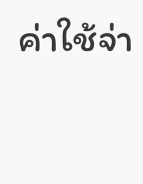ค่าใช้จ่า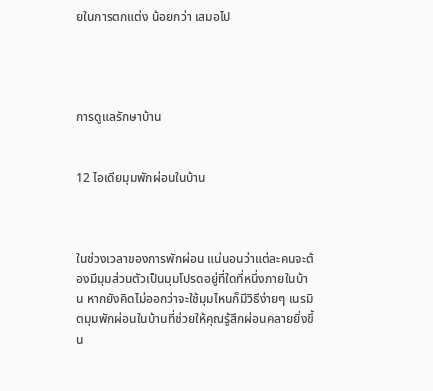ยในการตกแต่ง น้อยกว่า เสมอไป




การดูแลรักษาบ้าน


12 ไอเดียมุมพักผ่อนในบ้าน



ในช่วงเวลาของการพักผ่อน แน่นอนว่าแต่ละคนจะต้องมีมุมส่วนตัวเป็นมุมโปรดอยู่ที่ใดที่หนึ่งภายในบ้าน หากยังคิดไม่ออกว่าจะใช้มุมไหนก็มีวิธีง่ายๆ เนรมิตมุมพักผ่อนในบ้านที่ช่วยให้คุณรู้สึกผ่อนคลายยิ่งขึ้น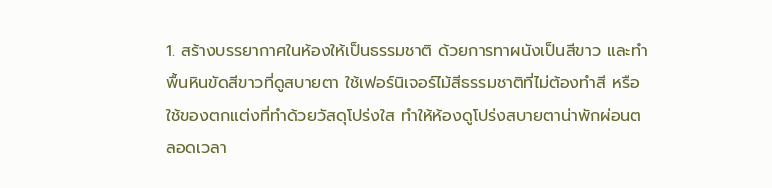1. สร้างบรรยากาศในห้องให้เป็นธรรมชาติ ด้วยการทาผนังเป็นสีขาว และทำพื้นหินขัดสีขาวที่ดูสบายตา ใช้เฟอร์นิเจอร์ไม้สีธรรมชาติที่ไม่ต้องทำสี หรือใช้ของตกแต่งที่ทำด้วยวัสดุโปร่งใส ทำให้ห้องดูโปร่งสบายตาน่าพักผ่อนตลอดเวลา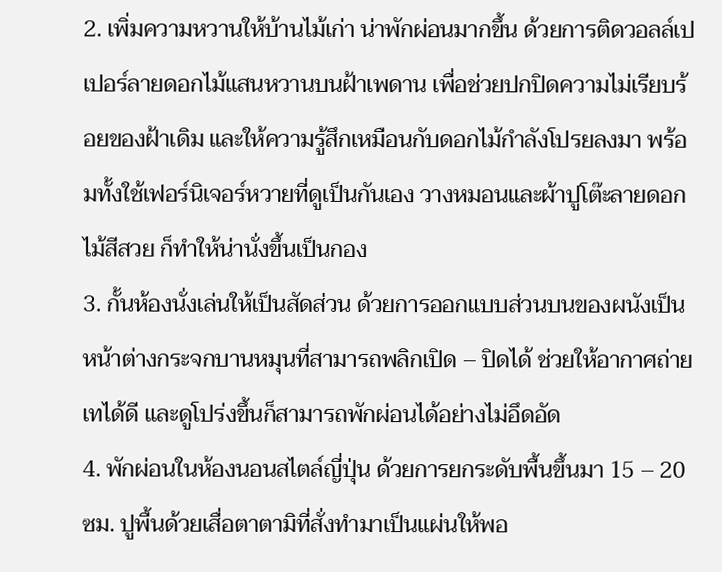2. เพิ่มความหวานให้บ้านไม้เก่า น่าพักผ่อนมากขึ้น ด้วยการติดวอลล์เปเปอร์ลายดอกไม้แสนหวานบนฝ้าเพดาน เพื่อช่วยปกปิดความไม่เรียบร้อยของฝ้าเดิม และให้ความรู้สึกเหมือนกับดอกไม้กำลังโปรยลงมา พร้อมทั้งใช้เฟอร์นิเจอร์หวายที่ดูเป็นกันเอง วางหมอนและผ้าปูโต๊ะลายดอกไม้สีสวย ก็ทำให้น่านั่งขึ้นเป็นกอง
3. กั้นห้องนั่งเล่นให้เป็นสัดส่วน ด้วยการออกแบบส่วนบนของผนังเป็นหน้าต่างกระจกบานหมุนที่สามารถพลิกเปิด – ปิดได้ ช่วยให้อากาศถ่ายเทได้ดี และดูโปร่งขึ้นก็สามารถพักผ่อนได้อย่างไม่อึดอัด
4. พักผ่อนในห้องนอนสไตล์ญี่ปุ่น ด้วยการยกระดับพื้นขึ้นมา 15 – 20 ซม. ปูพื้นด้วยเสื่อตาตามิที่สั่งทำมาเป็นแผ่นให้พอ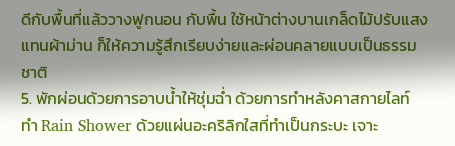ดีกับพื้นที่แล้ววางฟูกนอน กับพื้น ใช้หน้าต่างบานเกล็ดไม้ปรับแสงแทนผ้าม่าน ก็ให้ความรู้สึกเรียบง่ายและผ่อนคลายแบบเป็นธรรมชาติ
5. พักผ่อนด้วยการอาบน้ำให้ชุ่มฉ่ำ ด้วยการทำหลังคาสกายไลท์ ทำ Rain Shower ด้วยแผ่นอะคริลิกใสที่ทำเป็นกระบะ เจาะ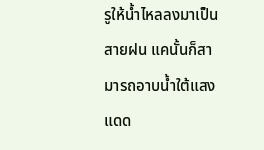รูให้น้ำไหลลงมาเป็นสายฝน แคนั้นก็สามารถอาบน้ำใต้แสงแดด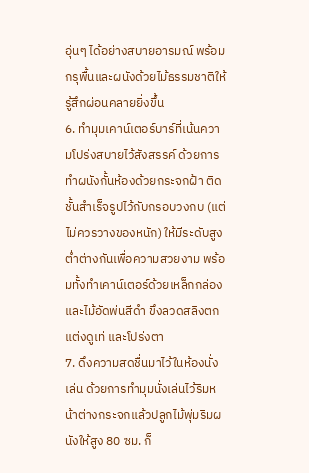อุ่นๆ ได้อย่างสบายอารมณ์ พร้อมกรุพื้นและผนังด้วยไม้ธรรมชาติให้รู้สึกผ่อนคลายยิ่งขึ้น
6. ทำมุมเคาน์เตอร์บาร์ที่เน้นความโปร่งสบายไว้สังสรรค์ ด้วยการทำผนังกั้นห้องด้วยกระจกฝ้า ติดชั้นสำเร็จรูปไว้กับกรอบวงกบ (แต่ไม่ควรวางของหนัก) ให้มีระดับสูงต่ำต่างกันเพื่อความสวยงาม พร้อมทั้งทำเคาน์เตอร์ด้วยเหล็กกล่องและไม้อัดพ่นสีดำ ขึงลวดสลิงตกแต่งดูเท่ และโปร่งตา
7. ดึงความสดชื่นมาไว้ในห้องนั่งเล่น ด้วยการทำมุมนั่งเล่นไว้ริมหน้าต่างกระจกแล้วปลูกไม้พุ่มริมผนังให้สูง 80 ซม. ก็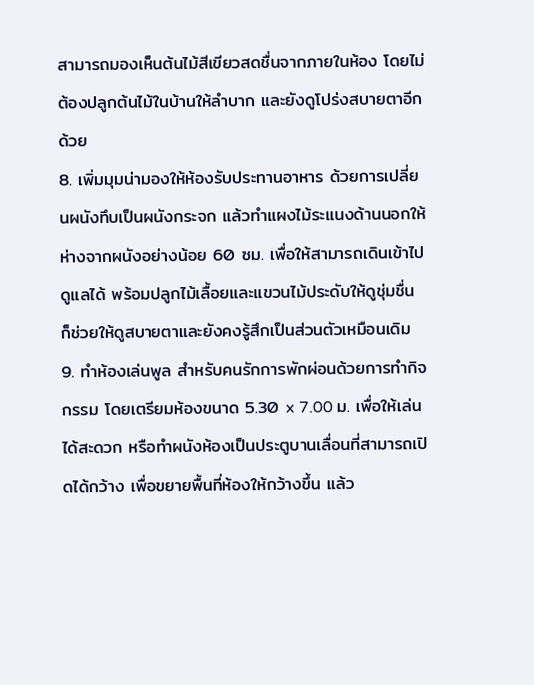สามารถมองเห็นต้นไม้สีเขียวสดชื่นจากภายในห้อง โดยไม่ต้องปลูกต้นไม้ในบ้านให้ลำบาก และยังดูโปร่งสบายตาอีกด้วย
8. เพิ่มมุมน่ามองให้ห้องรับประทานอาหาร ด้วยการเปลี่ยนผนังทึบเป็นผนังกระจก แล้วทำแผงไม้ระแนงด้านนอกให้ห่างจากผนังอย่างน้อย 60 ซม. เพื่อให้สามารถเดินเข้าไปดูแลได้ พร้อมปลูกไม้เลื้อยและแขวนไม้ประดับให้ดูชุ่มชื่น ก็ช่วยให้ดูสบายตาและยังคงรู้สึกเป็นส่วนตัวเหมือนเดิม
9. ทำห้องเล่นพูล สำหรับคนรักการพักผ่อนด้วยการทำกิจกรรม โดยเตรียมห้องขนาด 5.30 x 7.00 ม. เพื่อให้เล่นได้สะดวก หรือทำผนังห้องเป็นประตูบานเลื่อนที่สามารถเปิดได้กว้าง เพื่อขยายพื้นที่ห้องให้กว้างขึ้น แล้ว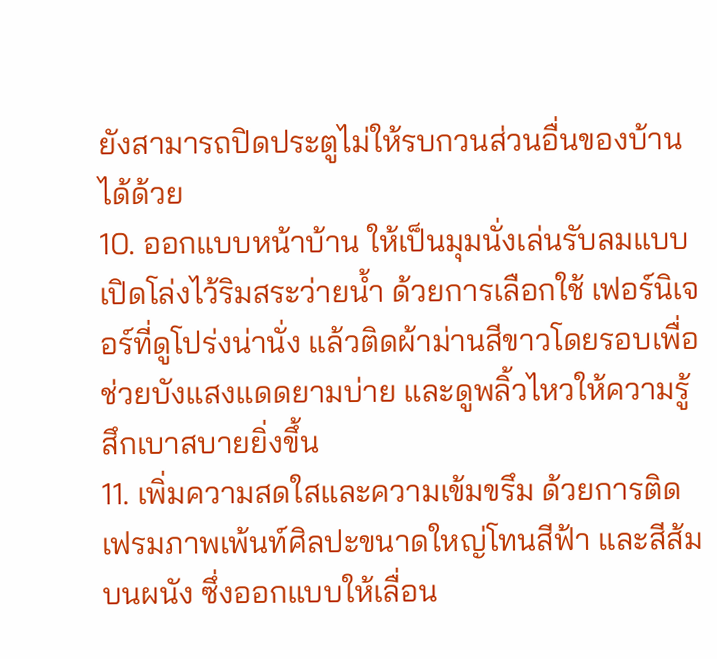ยังสามารถปิดประตูไม่ให้รบกวนส่วนอื่นของบ้านได้ด้วย
10. ออกแบบหน้าบ้าน ให้เป็นมุมนั่งเล่นรับลมแบบเปิดโล่งไว้ริมสระว่ายน้ำ ด้วยการเลือกใช้ เฟอร์นิเจอร์ที่ดูโปร่งน่านั่ง แล้วติดผ้าม่านสีขาวโดยรอบเพื่อช่วยบังแสงแดดยามบ่าย และดูพลิ้วไหวให้ความรู้สึกเบาสบายยิ่งขึ้น
11. เพิ่มความสดใสและความเข้มขรึม ด้วยการติดเฟรมภาพเพ้นท์ศิลปะขนาดใหญ่โทนสีฟ้า และสีส้มบนผนัง ซึ่งออกแบบให้เลื่อน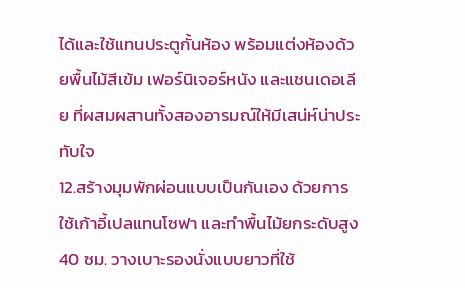ได้และใช้แทนประตูกั้นห้อง พร้อมแต่งห้องด้วยพื้นไม้สีเข้ม เฟอร์นิเจอร์หนัง และแชนเดอเลีย ที่ผสมผสานทั้งสองอารมณ์ให้มีเสน่ห์น่าประทับใจ
12.สร้างมุมพักผ่อนแบบเป็นกันเอง ด้วยการใช้เก้าอี้เปลแทนโซฟา และทำพื้นไม้ยกระดับสูง 40 ซม. วางเบาะรองนั่งแบบยาวที่ใช้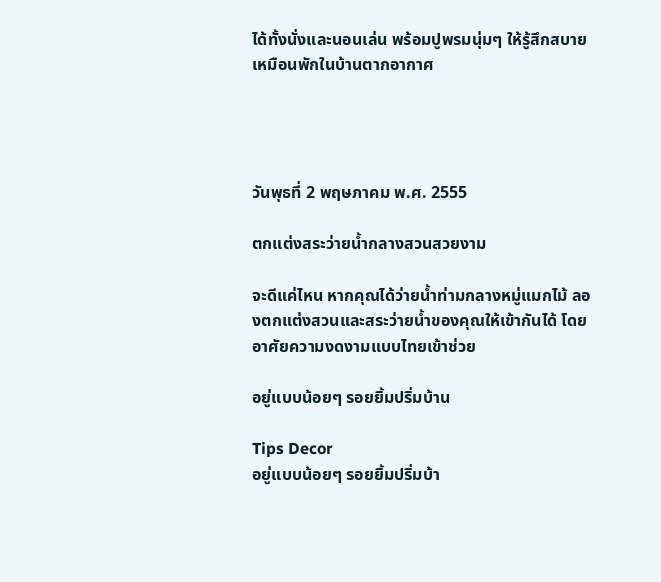ได้ทั้งนั่งและนอนเล่น พร้อมปูพรมนุ่มๆ ให้รู้สึกสบายเหมือนพักในบ้านตากอากาศ




วันพุธที่ 2 พฤษภาคม พ.ศ. 2555

ตกแต่งสระว่ายน้ำกลางสวนสวยงาม

จะดีแค่ไหน หากคุณได้ว่ายน้ำท่ามกลางหมู่แมกไม้ ลองตกแต่งสวนและสระว่ายน้ำของคุณให้เข้ากันได้ โดยอาศัยความงดงามแบบไทยเข้าช่วย

อยู่แบบน้อยๆ รอยยิ้มปริ่มบ้าน

Tips Decor
อยู่แบบน้อยๆ รอยยิ้มปริ่มบ้า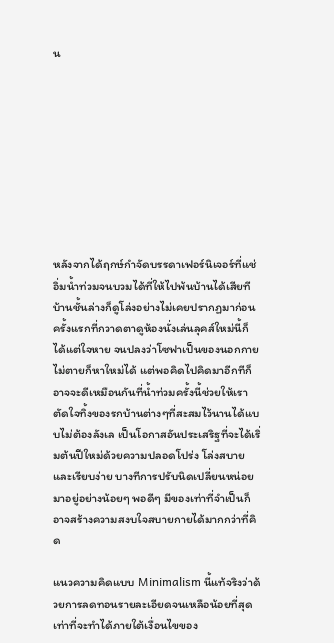น









หลังจากได้ฤกษ์กำจัดบรรดาเฟอร์นิเจอร์ที่แช่อิ่มน้ำท่วมจนบวมได้ที่ให้ไปพ้นบ้านได้เสียที บ้านชั้นล่างก็ดูโล่งอย่างไม่เคยปรากฏมาก่อน ครั้งแรกที่กวาดตาดูห้องนั่งเล่นลุคส์ใหม่นี้ก็ได้แต่ใจหาย จนปลงว่าโซฟาเป็นของนอกกายไม่ตายก็หาใหม่ได้ แต่พอคิดไปคิดมาอีกทีก็อาจจะดีเหมือนกันที่น้ำท่วมครั้งนี้ช่วยให้เราตัดใจทิ้งของรกบ้านต่างๆที่สะสมไว้นานได้แบบไม่ต้องลังเล เป็นโอกาสอันประเสริฐที่จะได้เริ่มต้นปีใหม่ด้วยความปลอดโปร่ง โล่งสบายและเรียบง่าย บางทีการปรับนิดเปลี่ยนหน่อยมาอยู่อย่างน้อยๆ พอดีๆ มีของเท่าที่จำเป็นก็อาจสร้างความสงบใจสบายกายได้มากกว่าที่คิด

แนวความคิดแบบ Minimalism นี้แท้จริงว่าด้วยการลดทอนรายละเอียดจนเหลือน้อยที่สุดเท่าที่จะทำได้ภายใต้เงื่อนไขของ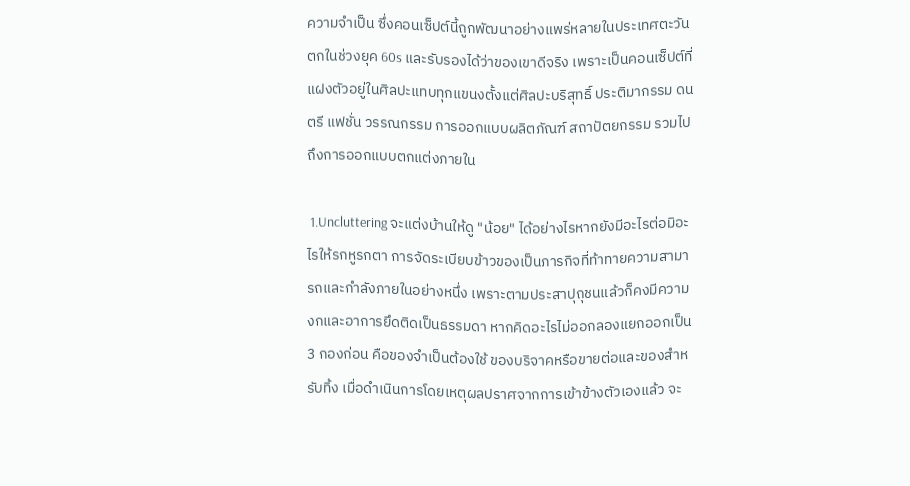ความจำเป็น ซึ่งคอนเซ็ปต์นี้ถูกพัฒนาอย่างแพร่หลายในประเทศตะวันตกในช่วงยุค 60s และรับรองได้ว่าของเขาดีจริง เพราะเป็นคอนเซ็ปต์ที่แฝงตัวอยู่ในศิลปะแทบทุกแขนงตั้งแต่ศิลปะบริสุทธิ์ ประติมากรรม ดนตรี แฟชั่น วรรณกรรม การออกแบบผลิตภัณฑ์ สถาปัตยกรรม รวมไปถึงการออกแบบตกแต่งภายใน

 1.Uncluttering จะแต่งบ้านให้ดู "น้อย" ได้อย่างไรหากยังมีอะไรต่อมิอะไรให้รกหูรกตา การจัดระเบียบข้าวของเป็นภารกิจที่ท้าทายความสามารถและกำลังภายในอย่างหนึ่ง เพราะตามประสาปุถุชนแล้วก็คงมีความงกและอาการยึดติดเป็นธรรมดา หากคิดอะไรไม่ออกลองแยกออกเป็น 3 กองก่อน คือของจำเป็นต้องใช้ ของบริจาคหรือขายต่อและของสำหรับทิ้ง เมื่อดำเนินการโดยเหตุผลปราศจากการเข้าข้างตัวเองแล้ว จะ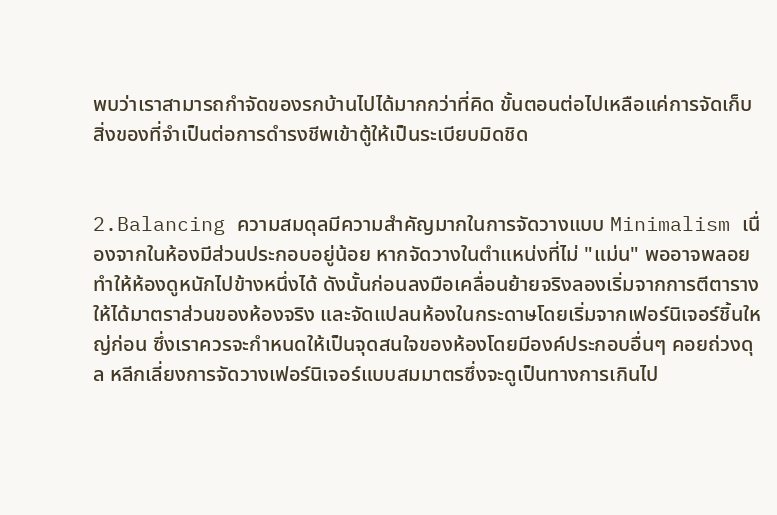พบว่าเราสามารถกำจัดของรกบ้านไปได้มากกว่าที่คิด ขั้นตอนต่อไปเหลือแค่การจัดเก็บสิ่งของที่จำเป็นต่อการดำรงชีพเข้าตู้ให้เป็นระเบียบมิดชิด


2.Balancing ความสมดุลมีความสำคัญมากในการจัดวางแบบ Minimalism เนื่องจากในห้องมีส่วนประกอบอยู่น้อย หากจัดวางในตำแหน่งที่ไม่ "แม่น" พออาจพลอยทำให้ห้องดูหนักไปข้างหนึ่งได้ ดังนั้นก่อนลงมือเคลื่อนย้ายจริงลองเริ่มจากการตีตารางให้ได้มาตราส่วนของห้องจริง และจัดแปลนห้องในกระดาษโดยเริ่มจากเฟอร์นิเจอร์ชิ้นใหญ่ก่อน ซึ่งเราควรจะกำหนดให้เป็นจุดสนใจของห้องโดยมีองค์ประกอบอื่นๆ คอยถ่วงดุล หลีกเลี่ยงการจัดวางเฟอร์นิเจอร์แบบสมมาตรซึ่งจะดูเป็นทางการเกินไป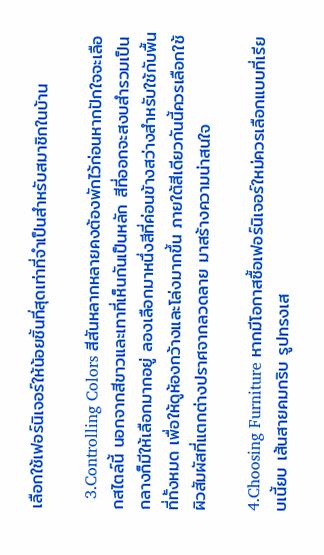เลือกใช้เฟอร์นิเจอร์ให้น้อยชิ้นที่สุดเท่าที่จำเป็นสำหรับสมาชิกในบ้าน

  3.Controlling Colors สีสันหลากหลายคงต้องพักไว้ก่อนหากปักใจจะเลือกสไตล์นี้ นอกจากสีขาวและเทาที่เห็นกันเป็นหลัก สีที่ออกจะสงบสำรวมเป็นกลางก็มีให้เลือกมากอยู่ ลองเลือกมาหนึ่งสีที่ค่อนข้างสว่างสำหรับใช้กับพื้นที่ทั้งหมด เพื่อให้ดูห้องกว้างและโล่งมากขึ้น ภายใต้สีเดียวกันนี้ควรเลือกใช้ผิวสัมผัสที่แตกต่างปราศจากลวดลาย มาสร้างความน่าสนใจ

4.Choosing Furniture หากมีโอกาสซื้อเฟอร์นิเจอร์ใหม่ควรเลือกแบบที่เรียบเนี้ยบ เส้นสายคมกริบ รูปทรงเส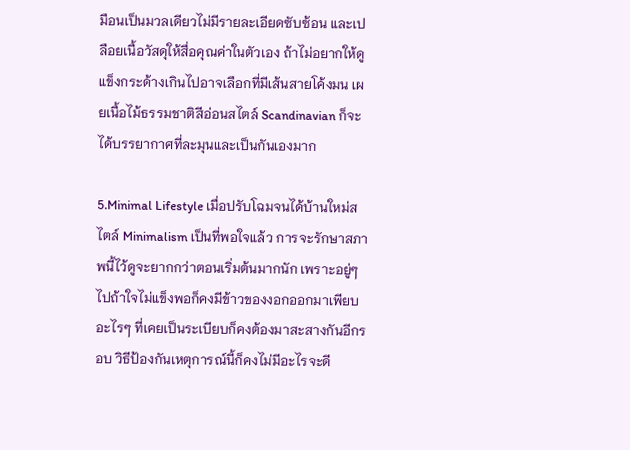มือนเป็นมวลเดียวไม่มีรายละเอียดซับซ้อน และเปลือยเนื้อวัสดุให้สื่อคุณค่าในตัวเอง ถ้าไม่อยากให้ดูแข็งกระด้างเกินไปอาจเลือกที่มีเส้นสายโค้งมน เผยเนื้อไม้ธรรมชาติสีอ่อนสไตล์ Scandinavian ก็จะได้บรรยากาศที่ละมุนและเป็นกันเองมาก

5.Minimal Lifestyle เมื่อปรับโฉมจนได้บ้านใหม่สไตล์ Minimalism เป็นที่พอใจแล้ว การจะรักษาสภาพนี้ไว้ดูจะยากกว่าตอนเริ่มต้นมากนัก เพราะอยู่ๆ ไปถ้าใจไม่แข็งพอก็คงมีข้าวของงอกออกมาเพียบ อะไรๆ ที่เคยเป็นระเบียบก็คงต้องมาสะสางกันอีกรอบ วิธีป้องกันเหตุการณ์นี้ก็คงไม่มีอะไรจะดี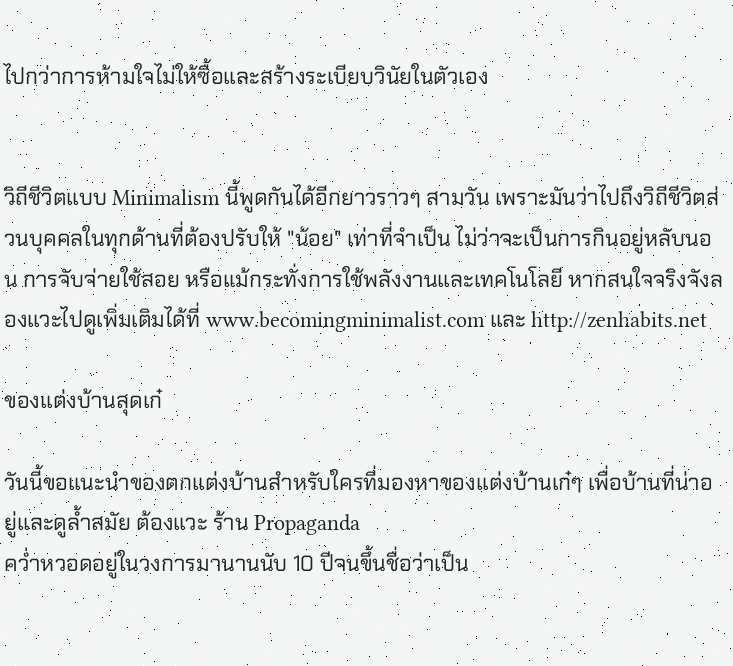ไปกว่าการห้ามใจไม่ให้ซื้อและสร้างระเบียบวินัยในตัวเอง


วิถีชีวิตแบบ Minimalism นี้พูดกันได้อีกยาวราวๆ สามวัน เพราะมันว่าไปถึงวิถีชีวิตส่วนบุคคลในทุกด้านที่ต้องปรับให้ "น้อย" เท่าที่จำเป็น ไม่ว่าจะเป็นการกินอยู่หลับนอน การจับจ่ายใช้สอย หรือแม้กระทั่งการใช้พลังงานและเทคโนโลยี หากสนใจจริงจังลองแวะไปดูเพิ่มเติมได้ที่ www.becomingminimalist.com และ http://zenhabits.net

ของแต่งบ้านสุดเก๋

วันนี้ขอแนะนำของตกแต่งบ้านสำหรับใครที่มองหาของแต่งบ้านเก๋ๆ เพื่อบ้านที่น่าอยู่และดูล้ำสมัย ต้องแวะ ร้าน Propaganda
คว่ำหวอดอยู่ในวงการมานานนับ 10 ปีจนขึ้นชื่อว่าเป็น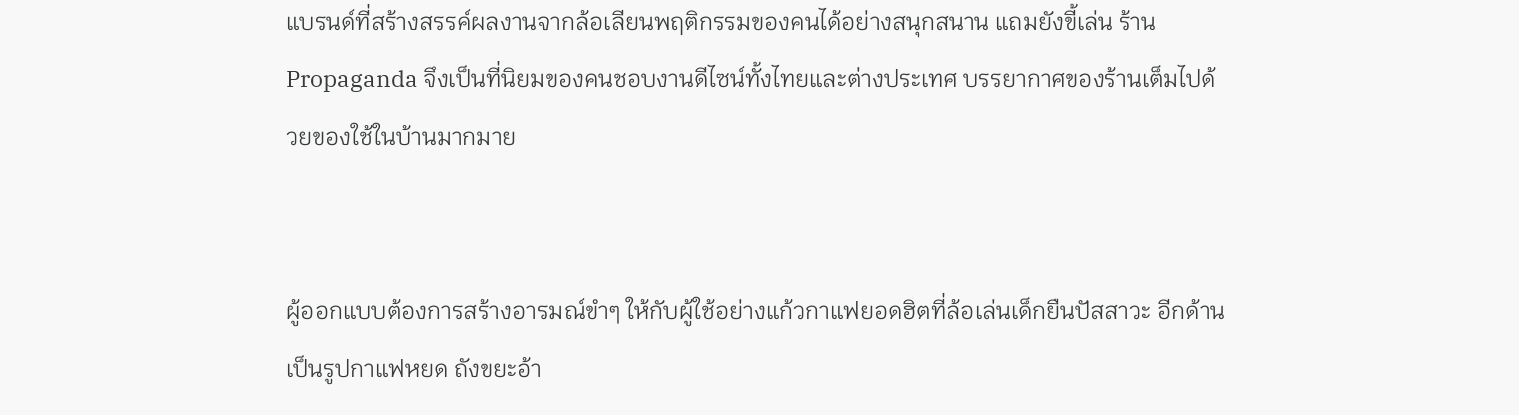แบรนด์ที่สร้างสรรค์ผลงานจากล้อเลียนพฤติกรรมของคนได้อย่างสนุกสนาน แถมยังขี้เล่น ร้าน Propaganda จึงเป็นที่นิยมของคนชอบงานดีไซน์ทั้งไทยและต่างประเทศ บรรยากาศของร้านเต็มไปด้วยของใช้ในบ้านมากมาย


ผู้ออกแบบต้องการสร้างอารมณ์ขำๆ ให้กับผู้ใช้อย่างแก้วกาแฟยอดฮิตที่ล้อเล่นเด็กยืนปัสสาวะ อีกด้านเป็นรูปกาแฟหยด ถังขยะอ้า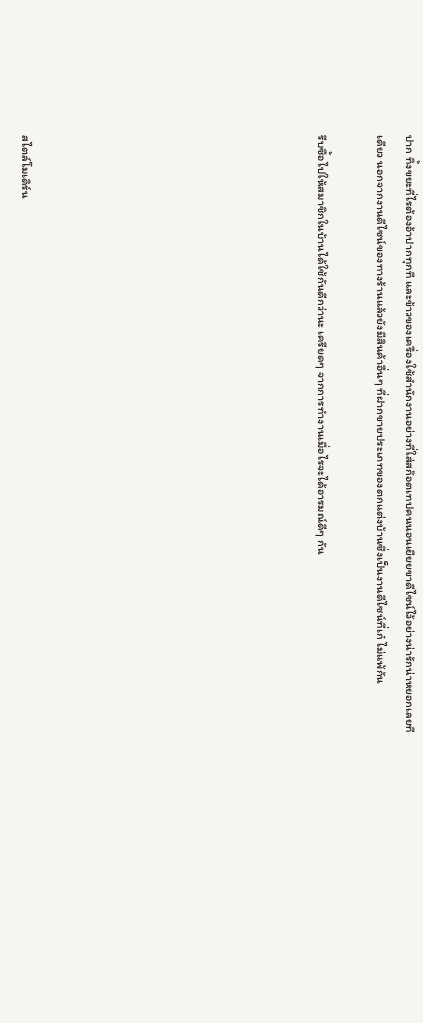ปาก ทิ้งขยะที่ไรต้องอ้าปากทุกที และข้าวของเครื่องใช้สำนักงานอย่างที่ใส่สก๊อตเทปคนนอนเยียยขาดีไซน์ไว้อย่างน่ารักน่าหยอกเลยทีเดียว นอกจากงานดีไซน์ของทางร้านแล้วยังมีสินค้าอื่นๆ ที่ฝากขายประเภทของตกแต่งบ้านซึ่งเป็นงานดีไซน์ที่เก๋ ไม่แพ้กัน

รีบซื้อไปให้สมาชิกในบ้านได้ใช้กันดีกว่านะ เครียดๆ จากการทำงานเมื่อไรจะได้อารมณ์ดีๆ กัน









สไตล์โมเดิร์น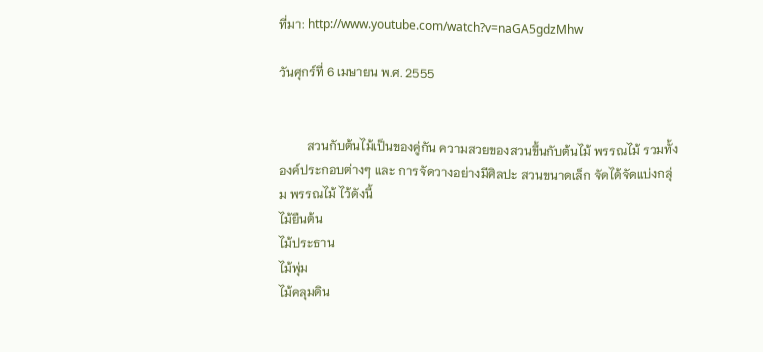ที่มา: http://www.youtube.com/watch?v=naGA5gdzMhw

วันศุกร์ที่ 6 เมษายน พ.ศ. 2555


         สวนกับต้นไม้เป็นของคู่กัน ความสวยของสวนขึ้นกับต้นไม้ พรรณไม้ รวมทั้งองค์ประกอบต่างๆ และ การจัดวางอย่างมีศิลปะ สวนขนาดเล็ก จัดได้จัดแบ่งกลุ่ม พรรณไม้ ไว้ดังนี้
ไม้ยืนต้น
ไม้ประธาน
ไม้พุ่ม
ไม้คลุมดิน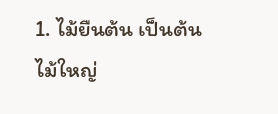1. ไม้ยืนต้น เป็นต้นไม้ใหญ่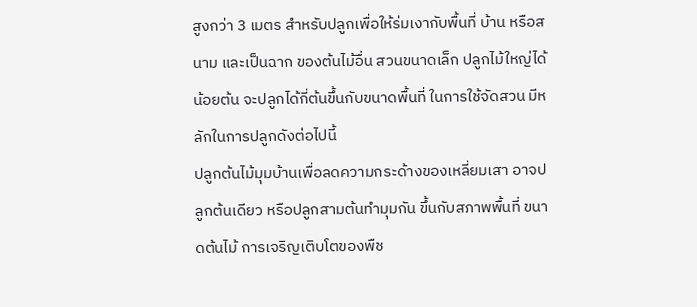สูงกว่า 3 เมตร สำหรับปลูกเพื่อให้ร่มเงากับพื้นที่ บ้าน หรือสนาม และเป็นฉาก ของต้นไม้อื่น สวนขนาดเล็ก ปลูกไม้ใหญ่ได้น้อยต้น จะปลูกได้กี่ต้นขึ้นกับขนาดพื้นที่ ในการใช้จัดสวน มีหลักในการปลูกดังต่อไปนี้
ปลูกต้นไม้มุมบ้านเพื่อลดความกระด้างของเหลี่ยมเสา อาจปลูกต้นเดียว หรือปลูกสามต้นทำมุมกัน ขึ้นกับสภาพพื้นที่ ขนาดต้นไม้ การเจริญเติบโตของพืช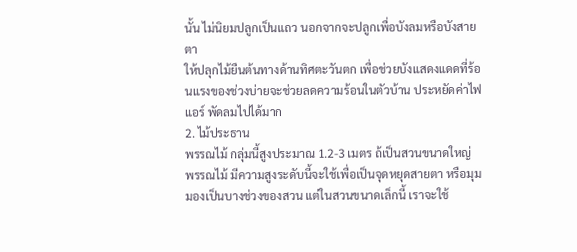นั้น ไม่นิยมปลูกเป็นแถว นอกจากจะปลูกเพื่อบังลมหรือบังสายตา
ให้ปลุกไม้ยืนต้นทางด้านทิศตะวันตก เพื่อช่วยบังแสดงแดดที่ร้อนแรงของช่วงบ่ายจะช่วยลดความร้อนในตัวบ้าน ประหยัดค่าไฟแอร์ พัดลมไปได้มาก
2. ไม้ประธาน
พรรณไม้ กลุ่มนี้สูงประมาณ 1.2-3 เมตร ถ้เป็นสวนขนาดใหญ่ พรรณไม้ มีความสูงระดับนี้จะใช้เพื่อเป็นจุดหยุดสายตา หรือมุมมองเป็นบางช่วงของสวน แต่ในสวนขนาดเล็กนี้ เราจะใช้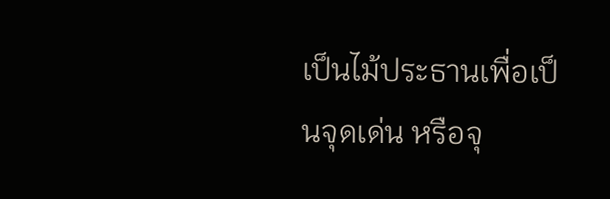เป็นไม้ประธานเพื่อเป็นจุดเด่น หรือจุ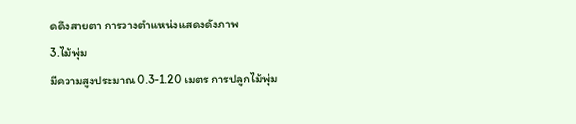ดดึงสายตา การวางตำแหน่งแสดงดังภาพ
3.ไม้พุ่ม
มีความสูงประมาณ 0.3-1.20 เมตร การปลูกไม้พุ่ม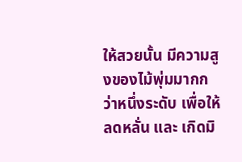ให้สวยนั้น มีความสูงของไม้พุ่มมากกว่าหนึ่งระดับ เพื่อให้ ลดหลั่น และ เกิดมิ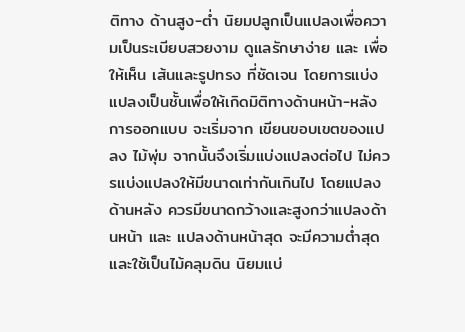ติทาง ด้านสูง-ต่ำ นิยมปลูกเป็นแปลงเพื่อความเป็นระเบียบสวยงาม ดูแลรักษาง่าย และ เพื่อให้เห็น เส้นและรูปทรง ที่ชัดเจน โดยการแบ่งแปลงเป็นชั้นเพื่อให้เกิดมิติทางด้านหน้า-หลัง การออกแบบ จะเริ่มจาก เขียนขอบเขตของแปลง ไม้พุ่ม จากนั้นจึงเริ่มแบ่งแปลงต่อไป ไม่ควรแบ่งแปลงให้มีขนาดเท่ากันเกินไป โดยแปลงด้านหลัง ควรมีขนาดกว้างและสูงกว่าแปลงด้านหน้า และ แปลงด้านหน้าสุด จะมีความต่ำสุด และใช้เป็นไม้คลุมดิน นิยมแบ่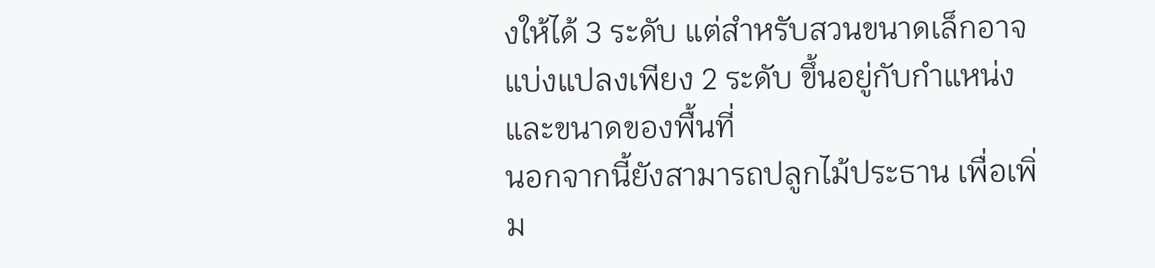งให้ได้ 3 ระดับ แต่สำหรับสวนขนาดเล็กอาจแบ่งแปลงเพียง 2 ระดับ ขึ้นอยู่กับกำแหน่ง และขนาดของพื้นที่
นอกจากนี้ยังสามารถปลูกไม้ประธาน เพื่อเพิ่ม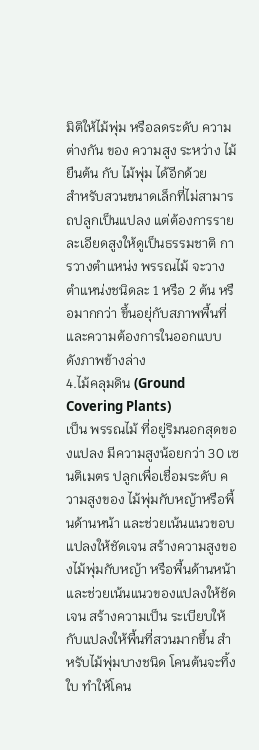มิติให้ไม้พุ่ม หรือลดระดับ ความต่างกัน ของ ความสูง ระหว่าง ไม้ยืนต้น กับ ไม้พุ่ม ได้อีกด้วย
สำหรับสวนขนาดเล็กที่ไม่สามารถปลูกเป็นแปลง แต่ต้องการรายละเอียดสูงให้ดูเป็นธรรมชาติ การวางตำแหน่ง พรรณไม้ จะวางตำแหน่งชนิดละ 1 หรือ 2 ต้น หรือมากกว่า ขึ้นอยุ่กับสภาพพื้นที่ และความต้องการในออกแบบ ดังภาพข้างล่าง
4.ไม้คลุมดิน (Ground Covering Plants)
เป็น พรรณไม้ ที่อยู่ริมนอกสุดของแปลง มีความสูงน้อยกว่า 30 เซนติเมตร ปลูกเพื่อเชื่อมระดับ ความสูงของ ไม้พุ่มกับหญ้าหรือพื้นด้านหน้า และช่วยเน้นแนวขอบแปลงให้ชัดเจน สร้างความสูงของไม้พุ่มกับหญ้า หรือพื้นด้านหน้า และช่วยเน้นแนวของแปลงให้ชัดเจน สร้างความเป็น ระเบียบให้กับแปลงให้พื้นที่สวนมากขึ้น สำหรับไม้พุ่มบางชนิด โคนต้นจะทิ้งใบ ทำให้โคน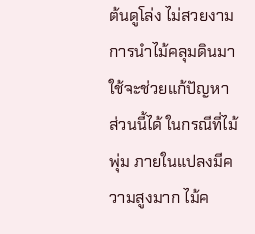ต้นดูโล่ง ไม่สวยงาม การนำไม้คลุมดินมาใช้จะช่วยแก้ปัญหาส่วนนี้ได้ ในกรณีที่ไม้พุ่ม ภายในแปลงมีความสูงมาก ไม้ค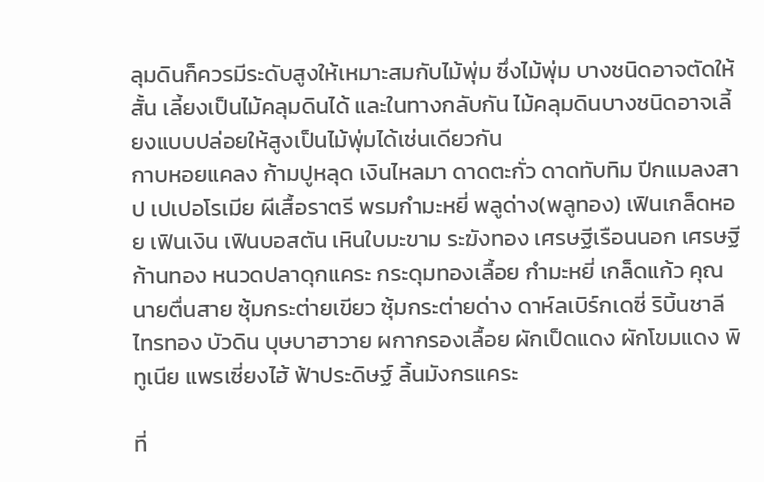ลุมดินก็ควรมีระดับสูงให้เหมาะสมกับไม้พุ่ม ซึ่งไม้พุ่ม บางชนิดอาจตัดให้สั้น เลี้ยงเป็นไม้คลุมดินได้ และในทางกลับกัน ไม้คลุมดินบางชนิดอาจเลี้ยงแบบปล่อยให้สูงเป็นไม้พุ่มได้เช่นเดียวกัน
กาบหอยแคลง ก้ามปูหลุด เงินไหลมา ดาดตะกั่ว ดาดทับทิม ปีกแมลงสาป เปเปอโรเมีย ผีเสื้อราตรี พรมกำมะหยี่ พลูด่าง(พลูทอง) เฟินเกล็ดหอย เฟินเงิน เฟินบอสตัน เหินใบมะขาม ระฆังทอง เศรษฐีเรือนนอก เศรษฐีก้านทอง หนวดปลาดุกแคระ กระดุมทองเลื้อย กำมะหยี่ เกล็ดแก้ว คุณนายตื่นสาย ซุ้มกระต่ายเขียว ซุ้มกระต่ายด่าง ดาห์ลเบิร์กเดซี่ ริบิ้นชาลี ไทรทอง บัวดิน บุษบาฮาวาย ผกากรองเลื้อย ผักเป็ดแดง ผักโขมแดง พิทูเนีย แพรเซี่ยงไฮ้ ฟ้าประดิษฐ์ ลิ้นมังกรแคระ

ที่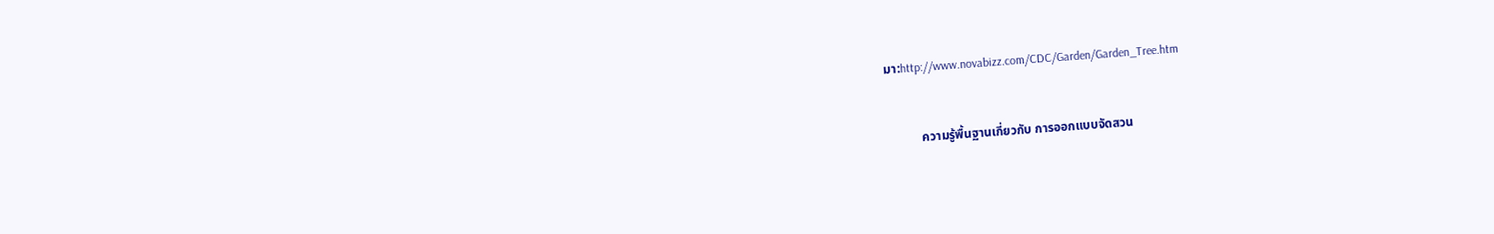มา:http://www.novabizz.com/CDC/Garden/Garden_Tree.htm


           ความรู้พื้นฐานเกี่ยวกับ การออกแบบจัดสวน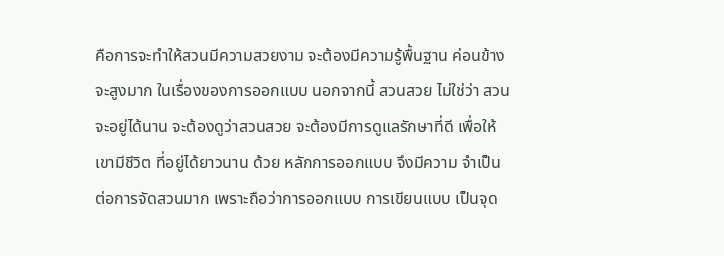คือการจะทำให้สวนมีความสวยงาม จะต้องมีความรู้พื้นฐาน ค่อนข้างจะสูงมาก ในเรื่องของการออกแบบ นอกจากนี้ สวนสวย ไม่ใช่ว่า สวนจะอยู่ได้นาน จะต้องดูว่าสวนสวย จะต้องมีการดูแลรักษาที่ดี เพื่อให้เขามีชีวิต ที่อยู่ได้ยาวนาน ด้วย หลักการออกแบบ จึงมีความ จำเป็น ต่อการจัดสวนมาก เพราะถือว่าการออกแบบ การเขียนแบบ เป็นจุด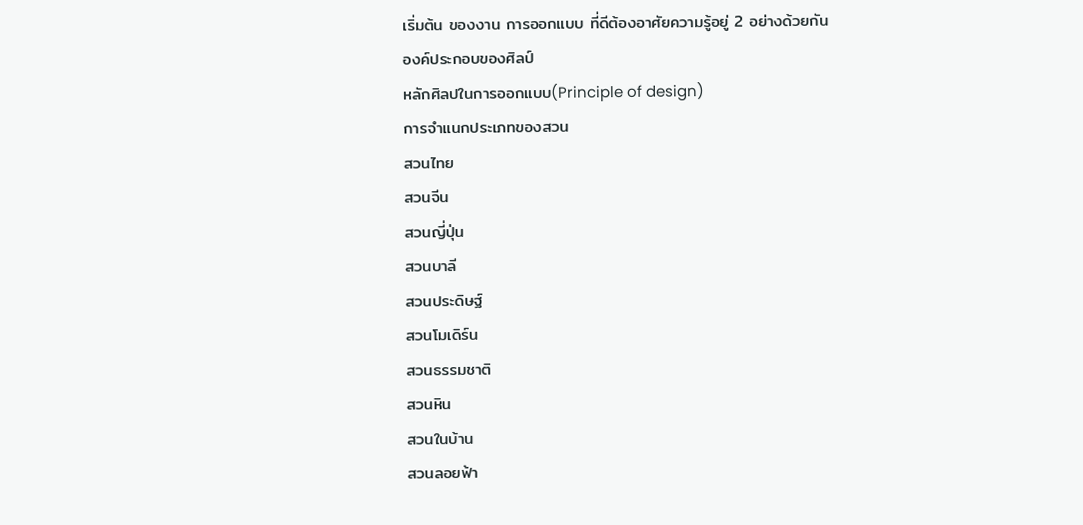เริ่มต้น ของงาน การออกแบบ ที่ดีต้องอาศัยความรู้อยู่ 2 อย่างด้วยกัน
องค์ประกอบของศิลป์
หลักศิลปในการออกแบบ(Principle of design)
การจำแนกประเภทของสวน
สวนไทย
สวนจีน
สวนญี่ปุ่น
สวนบาลี
สวนประดิษฐ์
สวนโมเดิร์น
สวนธรรมชาติ
สวนหิน
สวนในบ้าน
สวนลอยฟ้า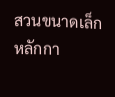สวนขนาดเล็ก
หลักกา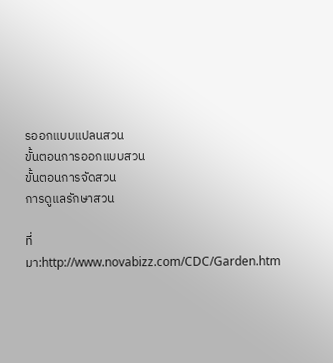รออกแบบแปลนสวน
ขั้นตอนการออกแบบสวน
ขั้นตอนการจัดสวน
การดูแลรักษาสวน

ที่มา:http://www.novabizz.com/CDC/Garden.htm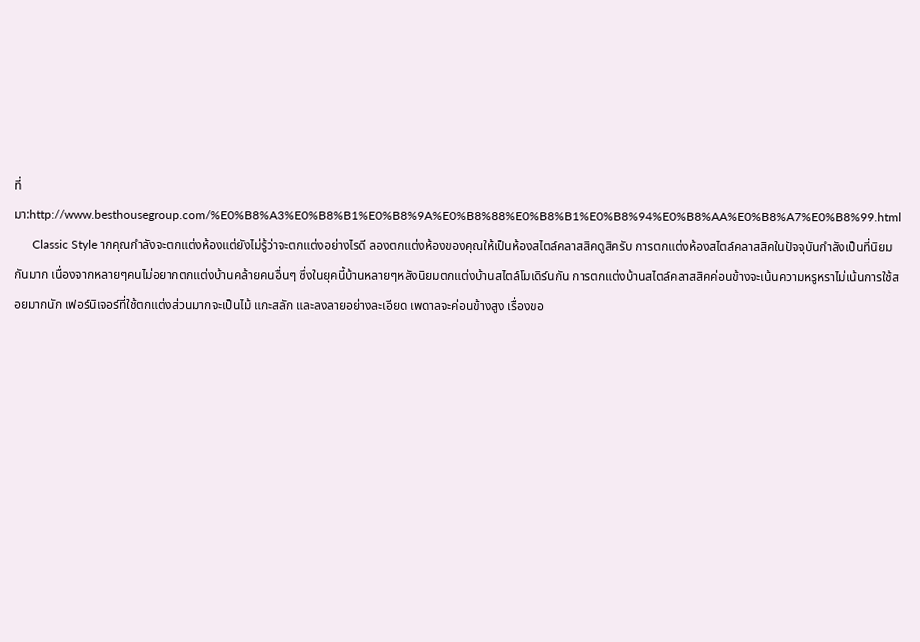ที่มา:http://www.besthousegroup.com/%E0%B8%A3%E0%B8%B1%E0%B8%9A%E0%B8%88%E0%B8%B1%E0%B8%94%E0%B8%AA%E0%B8%A7%E0%B8%99.html
      Classic Style ากคุณกำลังจะตกแต่งห้องแต่ยังไม่รู้ว่าจะตกแต่งอย่างไรดี ลองตกแต่งห้องของคุณให้เป็นห้องสไตล์คลาสสิคดูสิครับ การตกแต่งห้องสไตล์คลาสสิคในปัจจุบันกำลังเป็นที่นิยมกันมาก เนื่องจากหลายๆคนไม่อยากตกแต่งบ้านคล้ายคนอื่นๆ ซึ่งในยุคนี้บ้านหลายๆหลังนิยมตกแต่งบ้านสไตล์โมเดิร์นกัน การตกแต่งบ้านสไตล์คลาสสิคค่อนข้างจะเน้นความหรูหราไม่เน้นการใช้สอยมากนัก เฟอร์นิเจอร์ที่ใช้ตกแต่งส่วนมากจะเป็นไม้ แกะสลัก และลงลายอย่างละเอียด เพดาลจะค่อนข้างสูง เรื่องขอ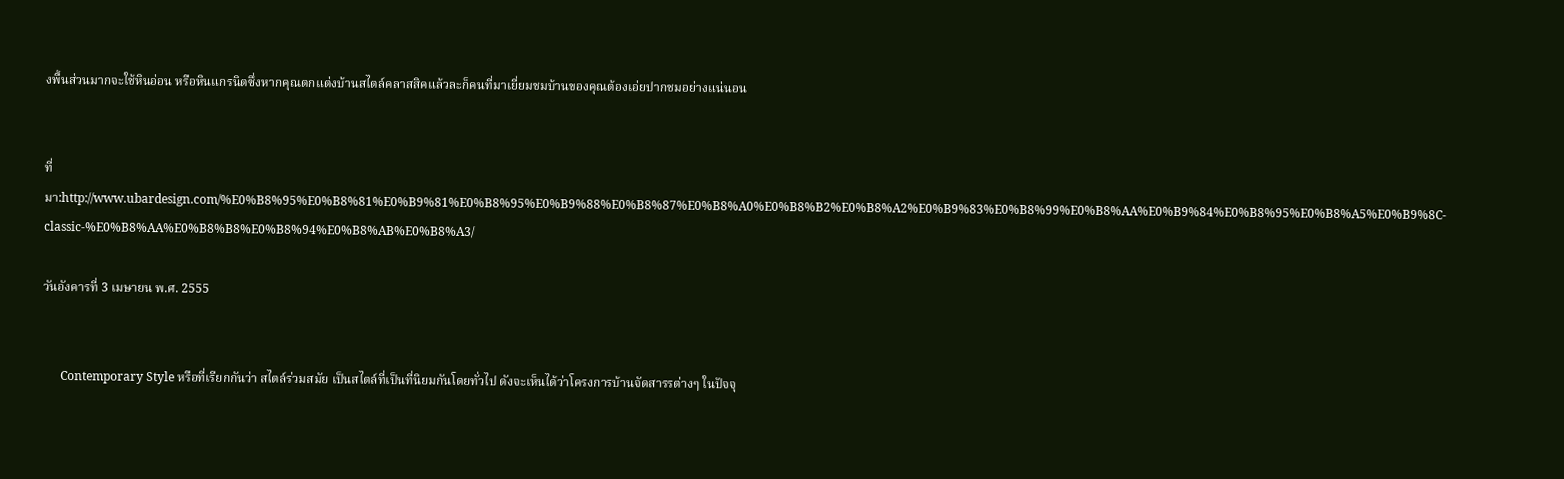งพื้นส่วนมากจะใช้หินอ่อน หรือหินแกรนิตซึ่งหากคุณตกแต่งบ้านสไตล์คลาสสิคแล้วละก็คนที่มาเยี่ยมชมบ้านของคุณต้องเอ่ยปากชมอย่างแน่นอน


ที่มา:http://www.ubardesign.com/%E0%B8%95%E0%B8%81%E0%B9%81%E0%B8%95%E0%B9%88%E0%B8%87%E0%B8%A0%E0%B8%B2%E0%B8%A2%E0%B9%83%E0%B8%99%E0%B8%AA%E0%B9%84%E0%B8%95%E0%B8%A5%E0%B9%8C-classic-%E0%B8%AA%E0%B8%B8%E0%B8%94%E0%B8%AB%E0%B8%A3/

วันอังคารที่ 3 เมษายน พ.ศ. 2555


      Contemporary Style หรือที่เรียกกันว่า สไตล์ร่วมสมัย เป็นสไตล์ที่เป็นที่นิยมกันโดยทั่วไป ดังจะเห็นได้ว่าโครงการบ้านจัดสารรต่างๆ ในปัจจุ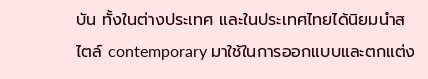บัน ทั้งในต่างประเทศ และในประเทศไทยได้นิยมนำสไตล์ contemporary มาใช้ในการออกแบบและตกแต่ง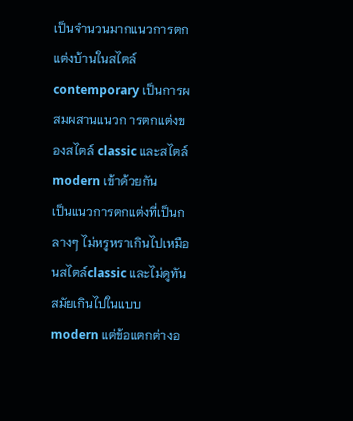เป็นจำนวนมากแนวการตกแต่งบ้านในสไตล์ contemporary เป็นการผสมผสานแนวก ารตกแต่งของสไตล์ classic และสไตล์ modern เข้าด้วยกัน
เป็นแนวการตกแต่งที่เป็นกลางๆ ไม่หรูหราเกินไปเหมือนสไตล์classic และไม่ดูทันสมัยเกินไปในแบบ modern แต่ข้อแตกต่างอ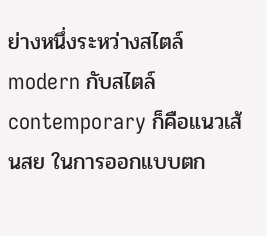ย่างหนึ่งระหว่างสไตล์ modern กับสไตล์contemporary ก็คือแนวเส้นสย ในการออกแบบตก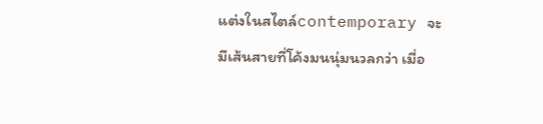แต่งในสไตล์contemporary จะมีเส้นสายที่โค้งมนนุ่มนวลกว่า เมื่อ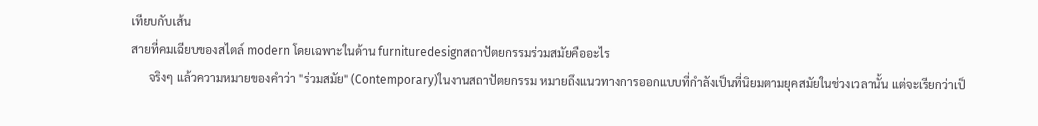เทียบกับเส้น
สายที่คมเฉียบของสไตล์ modern โดยเฉพาะในด้าน furnituredesignสถาปัตยกรรมร่วมสมัยคืออะไร
      จริงๆ แล้วความหมายของคำว่า "ร่วมสมัย" (Contemporary)ในงานสถาปัตยกรรม หมายถึงแนวทางการออกแบบที่กำลังเป็นที่นิยมตามยุคสมัยในช่วงเวลานั้น แต่จะเรียกว่าเป็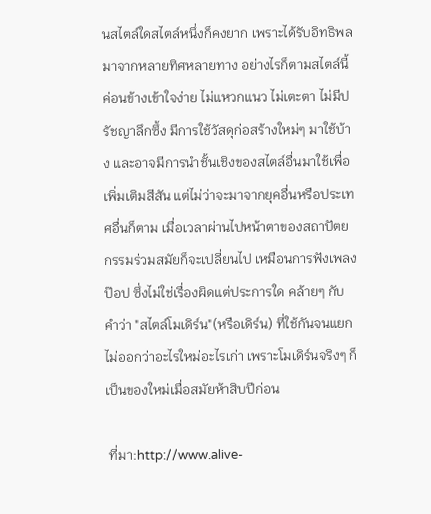นสไตล์ใดสไตล์หนึ่งก็คงยาก เพราะได้รับอิทธิพลมาจากหลายทิศหลายทาง อย่างไรก็ตามสไตล์นี้ค่อนข้างเข้าใจง่าย ไม่แหวกแนว ไม่เตะตา ไม่มีปรัชญาลึกซึ้ง มีการใช้วัสดุก่อสร้างใหม่ๆ มาใช้บ้าง และอาจมีการนำชั้นเชิงของสไตล์อื่นมาใช้เพื่อเพิ่มเติมสีสัน แต่ไม่ว่าจะมาจากยุคอื่นหรือประเทศอื่นก็ตาม เมื่อเวลาผ่านไปหน้าตาของสถาปัตยกรรมร่วมสมัยก็จะเปลี่ยนไป เหมือนการฟังเพลงป๊อป ซึ่งไม่ใช่เรื่องผิดแต่ประการใด คล้ายๆ กับคำว่า "สไตล์โมเดิร์น"(หรือเดิร์น) ที่ใช้กันจนแยกไม่ออกว่าอะไรใหม่อะไรเก่า เพราะโมเดิร์นจริงๆ ก็เป็นของใหม่เมื่อสมัยห้าสิบปีก่อน

 ที่มา:http://www.alive-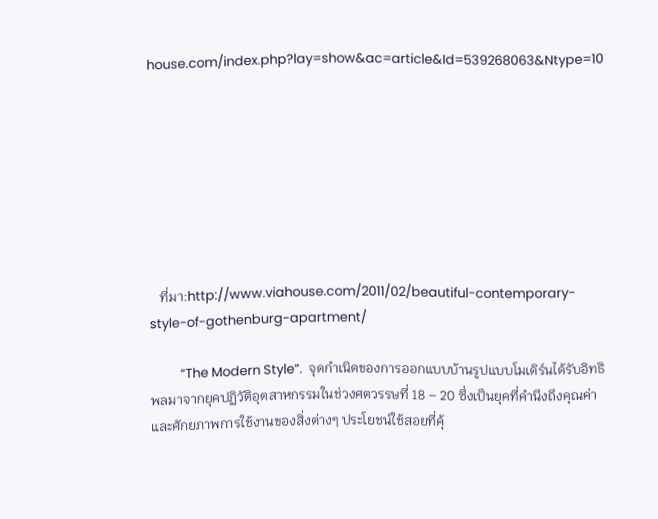house.com/index.php?lay=show&ac=article&Id=539268063&Ntype=10








   ที่มา:http://www.viahouse.com/2011/02/beautiful-contemporary-style-of-gothenburg-apartment/

          “The Modern Style”.  จุดกำเนิดของการออกแบบบ้านรูปแบบโมเดิร์นได้รับอิทธิพลมาจากยุคปฏิวัติอุตสาหกรรมในช่วงศตวรรษที่ 18 – 20 ซึ่งเป็นยุคที่คำนึงถึงคุณค่าและศักยภาพการใช้งานของสิ่งต่างๆ ประโยชน์ใช้สอยที่คุ้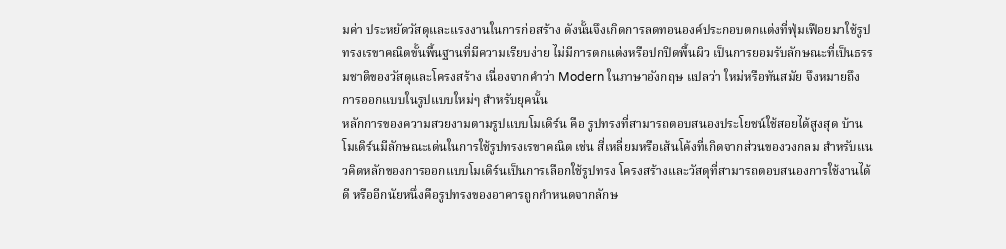มค่า ประหยัดวัสดุและแรงงานในการก่อสร้าง ดังนั้นจึงเกิดการลดทอนองค์ประกอบตกแต่งที่ฟุ่มเฟือยมาใช้รูปทรงเรขาคณิตขั้นพื้นฐานที่มีความเรียบง่าย ไม่มีการตกแต่งหรือปกปิดพื้นผิว เป็นการยอมรับลักษณะที่เป็นธรรมชาติของวัสดุและโครงสร้าง เนื่องจากคำว่า Modern ในภาษาอังกฤษ แปลว่า ใหม่หรือทันสมัย จึงหมายถึง การออกแบบในรูปแบบใหม่ๆ สำหรับยุคนั้น
หลักการของความสวยงามตามรูปแบบโมเดิร์น คือ รูปทรงที่สามารถตอบสนองประโยชน์ใช้สอยได้สูงสุด บ้านโมเดิร์นมีลักษณะเด่นในการใช้รูปทรงเรขาคณิต เช่น สี่เหลี่ยมหรือเส้นโค้งที่เกิดจากส่วนของวงกลม สำหรับแนวคิดหลักของการออกแบบโมเดิร์นเป็นการเลือกใช้รูปทรง โครงสร้างและวัสดุที่สามารถตอบสนองการใช้งานได้ดี หรืออีกนัยหนึ่งคือรูปทรงของอาคารถูกกำหนดจากลักษ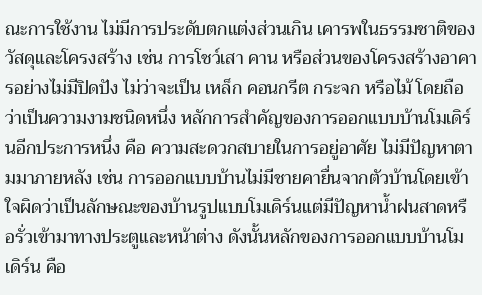ณะการใช้งาน ไม่มีการประดับตกแต่งส่วนเกิน เคารพในธรรมชาติของวัสดุและโครงสร้าง เช่น การโชว์เสา คาน หรือส่วนของโครงสร้างอาคารอย่างไม่มีปิดปัง ไม่ว่าจะเป็น เหล็ก คอนกรีต กระจก หรือไม้ โดยถือว่าเป็นความงามชนิดหนึ่ง หลักการสำคัญของการออกแบบบ้านโมเดิร์นอีกประการหนึ่ง คือ ความสะดวกสบายในการอยู่อาศัย ไม่มีปัญหาตามมาภายหลัง เช่น การออกแบบบ้านไม่มีชายคายื่นจากตัวบ้านโดยเข้าใจผิดว่าเป็นลักษณะของบ้านรูปแบบโมเดิร์นแต่มีปัญหาน้ำฝนสาดหรือรั่วเข้ามาทางประตูและหน้าต่าง ดังนั้นหลักของการออกแบบบ้านโมเดิร์น คือ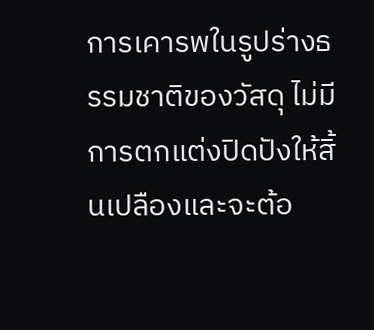การเคารพในรูปร่างธรรมชาติของวัสดุ ไม่มีการตกแต่งปิดปังให้สิ้นเปลืองและจะต้อ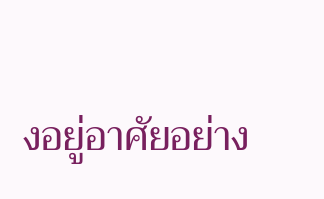งอยู่อาศัยอย่าง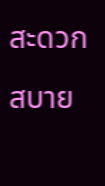สะดวกสบาย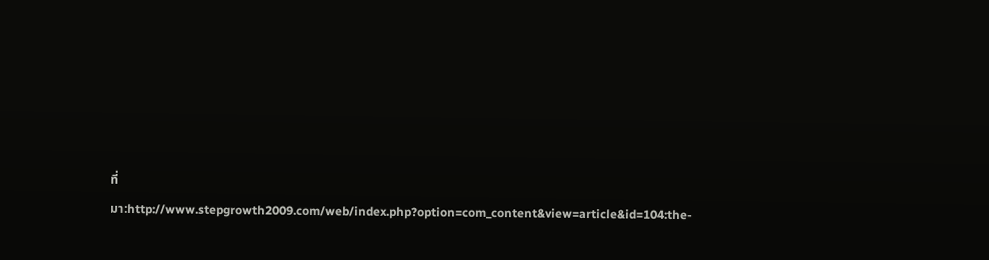ที่มา:http://www.stepgrowth2009.com/web/index.php?option=com_content&view=article&id=104:the-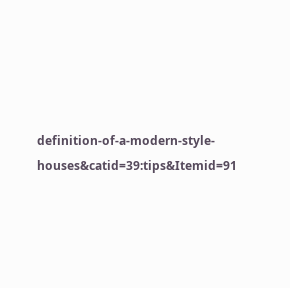definition-of-a-modern-style-houses&catid=39:tips&Itemid=91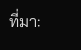ที่มา: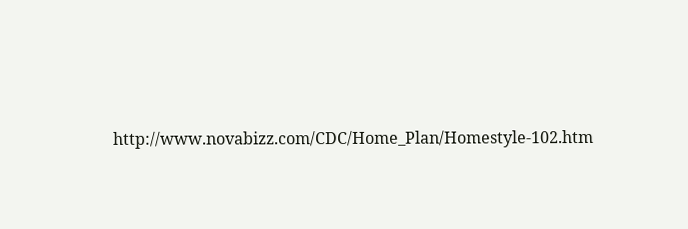http://www.novabizz.com/CDC/Home_Plan/Homestyle-102.htm